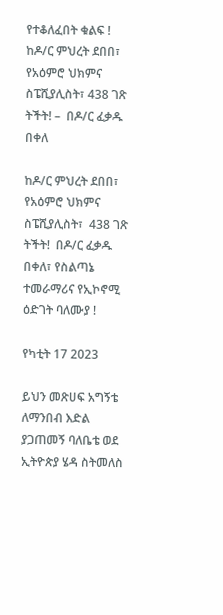የተቆለፈበት ቁልፍ ! ከዶ/ር ምህረት ደበበ፣ የአዕምሮ ህክምና ስፔሺያሊስት፣ 438 ገጽ ትችት! –  በዶ/ር ፈቃዱ በቀለ

ከዶ/ር ምህረት ደበበ፣ የአዕምሮ ህክምና ስፔሺያሊስት፣  438 ገጽ  ትችት!  በዶ/ር ፈቃዱ በቀለ፣ የስልጣኔ ተመራማሪና የኢኮኖሚ ዕድገት ባለሙያ !

የካቲት 17 2023

ይህን መጽሀፍ አግኝቴ ለማንበብ እድል ያጋጠመኝ ባለቤቴ ወደ ኢትዮጵያ ሄዳ ስትመለስ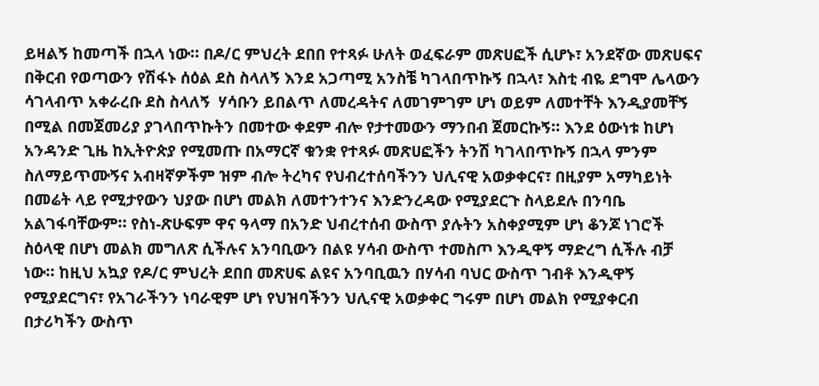ይዛልኝ ከመጣች በኋላ ነው። በዶ/ር ምህረት ደበበ የተጻፉ ሁለት ወፈፍራም መጽሀፎች ሲሆኑ፣ አንደኛው መጽሀፍና በቅርብ የወጣውን የሽፋኑ ሰዕል ደስ ስላለኝ እንደ አጋጣሚ አንስቼ ካገላበጥኩኝ በኋላ፣ እስቲ ብዬ ደግሞ ሌላውን ሳገላብጥ አቀራረቡ ደስ ስላለኝ  ሃሳቡን ይበልጥ ለመረዳትና ለመገምገም ሆነ ወይም ለመተቸት እንዲያመቸኝ በሚል በመጀመሪያ ያገላበጥኩትን በመተው ቀደም ብሎ የታተመውን ማንበብ ጀመርኩኝ። እንደ ዕውነቱ ከሆነ አንዳንድ ጊዜ ከኢትዮጵያ የሚመጡ በአማርኛ ቁንቋ የተጻፉ መጽሀፎችን ትንሽ ካገላበጥኩኝ በኋላ ምንም ስለማይጥሙኝና አብዛኛዎችም ዝም ብሎ ትረካና የህብረተሰባችንን ህሊናዊ አወቃቀርና፣ በዚያም አማካይነት በመሬት ላይ የሚታየውን ህያው በሆነ መልክ ለመተንተንና እንድንረዳው የሚያደርጉ ስላይደሉ በንባቤ አልገፋባቸውም። የስነ-ጽሁፍም ዋና ዓላማ በአንድ ህብረተሰብ ውስጥ ያሉትን አስቀያሚም ሆነ ቆንጆ ነገሮች ስዕላዊ በሆነ መልክ መግለጽ ሲችሉና አንባቢውን በልዩ ሃሳብ ውስጥ ተመስጦ እንዲዋኝ ማድረግ ሲችሉ ብቻ ነው። ከዚህ አኳያ የዶ/ር ምህረት ደበበ መጽሀፍ ልዩና አንባቢዉን በሃሳብ ባህር ውስጥ ገብቶ እንዲዋኝ የሚያደርግና፣ የአገራችንን ነባራዊም ሆነ የህዝባችንን ህሊናዊ አወቃቀር ግሩም በሆነ መልክ የሚያቀርብ በታሪካችን ውስጥ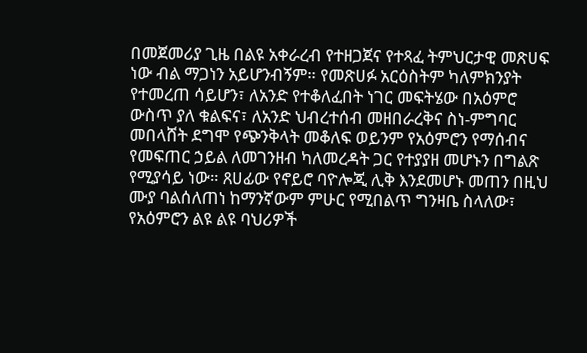በመጀመሪያ ጊዜ በልዩ አቀራረብ የተዘጋጀና የተጻፈ ትምህርታዊ መጽሀፍ ነው ብል ማጋነን አይሆንብኝም። የመጽሀፉ አርዕስትም ካለምክንያት የተመረጠ ሳይሆን፣ ለአንድ የተቆለፈበት ነገር መፍትሄው በአዕምሮ ውስጥ ያለ ቁልፍና፣ ለአንድ ህብረተሰብ መዘበራረቅና ስነ-ምግባር መበላሸት ደግሞ የጭንቅላት መቆለፍ ወይንም የአዕምሮን የማሰብና የመፍጠር ኃይል ለመገንዘብ ካለመረዳት ጋር የተያያዘ መሆኑን በግልጽ የሚያሳይ ነው። ጸሀፊው የኖይሮ ባዮሎጂ ሊቅ እንደመሆኑ መጠን በዚህ ሙያ ባልሰለጠነ ከማንኛውም ምሁር የሚበልጥ ግንዛቤ ስላለው፣ የአዕምሮን ልዩ ልዩ ባህሪዎች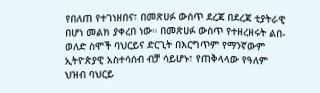የበለጠ የተገነዘበና፣ በመጽሀፉ ውስጥ ደረጃ በደረጃ ቲያትራዊ በሆነ መልክ ያቀረበ ነው። በመጽሀፉ ውስጥ የተዘረዘሩት ልበ-ወለድ ስሞች ባህርይና ድርጊት በእርግጥም የማንኛውም ኢትዮጵያዊ አስተሳሰብ ብቻ ሳይሆኑ፣ የጠቅላላው የዓለም ህዝብ ባህርይ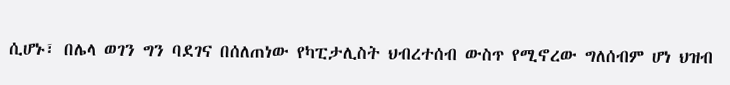ሲሆኑ፣ በሌላ ወገን ግን ባደገና በሰለጠነው የካፒታሊስት ህብረተሰብ ውስጥ የሚኖረው ግለሰብም ሆነ ህዝብ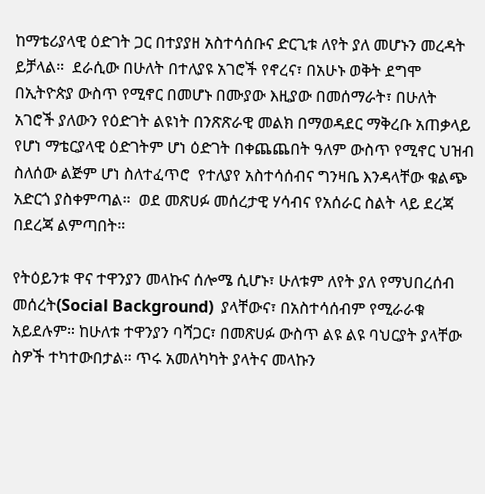ከማቴሪያላዊ ዕድገት ጋር በተያያዘ አስተሳሰቡና ድርጊቱ ለየት ያለ መሆኑን መረዳት ይቻላል።  ደራሲው በሁለት በተለያዩ አገሮች የኖረና፣ በአሁኑ ወቅት ደግሞ በኢትዮጵያ ውስጥ የሚኖር በመሆኑ በሙያው እዚያው በመሰማራት፣ በሁለት አገሮች ያለውን የዕድገት ልዩነት በንጽጽራዊ መልክ በማወዳደር ማቅረቡ አጠቃላይ የሆነ ማቴርያላዊ ዕድገትም ሆነ ዕድገት በቀጨጨበት ዓለም ውስጥ የሚኖር ህዝብ ስለሰው ልጅም ሆነ ስለተፈጥሮ  የተለያየ አስተሳሰብና ግንዛቤ እንዳላቸው ቁልጭ አድርጎ ያስቀምጣል።  ወደ መጽሀፉ መሰረታዊ ሃሳብና የአሰራር ስልት ላይ ደረጃ በደረጃ ልምጣበት።

የትዕይንቱ ዋና ተዋንያን መላኩና ሰሎሜ ሲሆኑ፣ ሁለቱም ለየት ያለ የማህበረሰብ መሰረት(Social Background)  ያላቸውና፣ በአስተሳሰብም የሚራራቁ አይደሉም። ከሁለቱ ተዋንያን ባሻጋር፣ በመጽሀፉ ውስጥ ልዩ ልዩ ባህርያት ያላቸው ስዎች ተካተውበታል። ጥሩ አመለካካት ያላትና መላኩን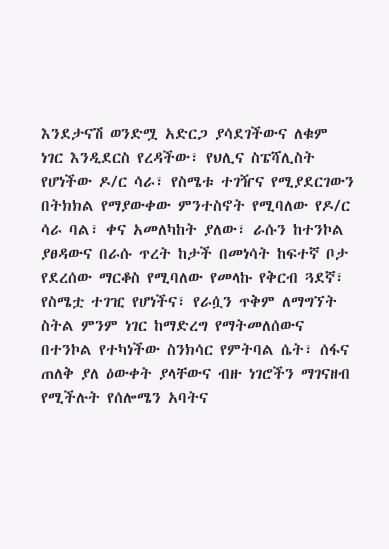እንደታናሽ ወንድሟ አድርጋ ያሳደገችውና ለቁም ነገር እንዲደርስ የረዳችው፣ የህሊና ስፔሻሊስት የሆነችው ዶ/ር ሳራ፣ የስሜቱ ተገዥና የሚያደርገውን በትክክል የማያውቀው ምንተስኖት የሚባለው የዶ/ር ሳራ ባል፣ ቀና አመለካከት ያለው፣ ራሱን ከተንኮል ያፀዳውና በራሱ ጥረት ከታች በመነሳት ከፍተኛ ቦታ የደረሰው ማርቆስ የሚባለው የመላኩ የቅርብ ጓደኛ፣  የስሜቷ ተገዢ የሆነችና፣ የራሷን ጥቅም ለማግኘት ስትል ምንም ነገር ከማድረግ የማትመለሰውና በተንኮል የተካነችው ስንክሳር የምትባል ሴት፣ ሰፋና ጠለቅ ያለ ዕውቀት ያላቸውና ብዙ ነገሮችን ማገናዘብ የሚችሉት የሰሎሜን አባትና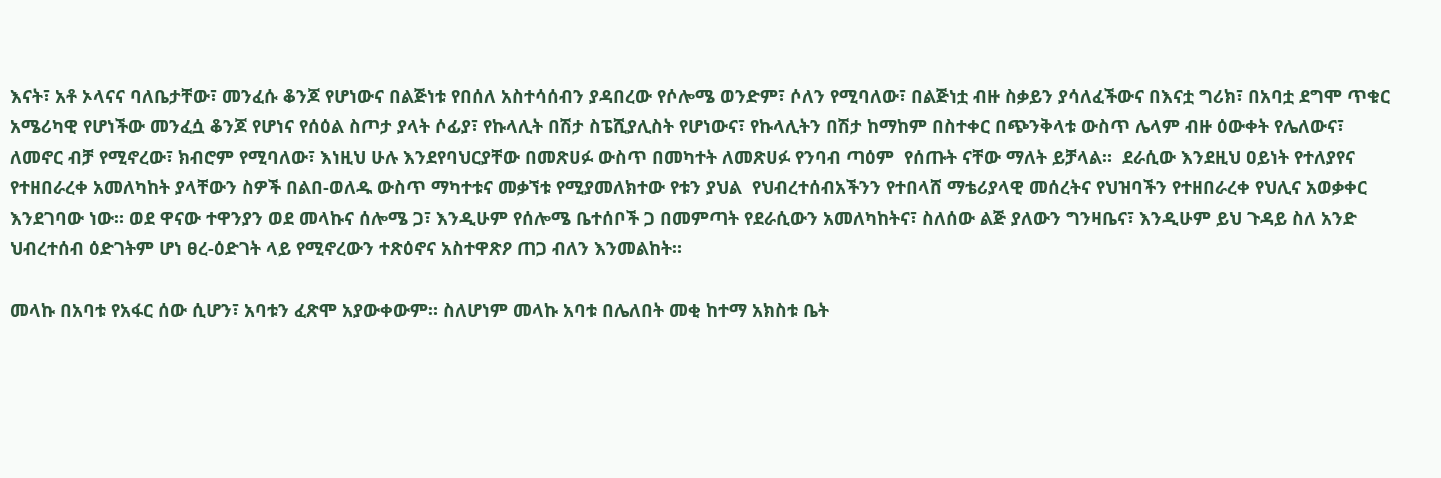እናት፣ አቶ ኦላናና ባለቤታቸው፣ መንፈሱ ቆንጆ የሆነውና በልጅነቱ የበሰለ አስተሳሰብን ያዳበረው የሶሎሜ ወንድም፣ ሶለን የሚባለው፣ በልጅነቷ ብዙ ስቃይን ያሳለፈችውና በእናቷ ግሪክ፣ በአባቷ ደግሞ ጥቁር አሜሪካዊ የሆነችው መንፈሷ ቆንጆ የሆነና የሰዕል ስጦታ ያላት ሶፊያ፣ የኩላሊት በሽታ ስፔሺያሊስት የሆነውና፣ የኩላሊትን በሽታ ከማከም በስተቀር በጭንቅላቱ ውስጥ ሌላም ብዙ ዕውቀት የሌለውና፣ ለመኖር ብቻ የሚኖረው፣ ክብሮም የሚባለው፣ እነዚህ ሁሉ እንደየባህርያቸው በመጽሀፉ ውስጥ በመካተት ለመጽሀፉ የንባብ ጣዕም  የሰጡት ናቸው ማለት ይቻላል።  ደራሲው እንደዚህ ዐይነት የተለያየና የተዘበራረቀ አመለካከት ያላቸውን ስዎች በልበ-ወለዱ ውስጥ ማካተቱና መቃኘቱ የሚያመለክተው የቱን ያህል  የህብረተሰብአችንን የተበላሸ ማቴሪያላዊ መሰረትና የህዝባችን የተዘበራረቀ የህሊና አወቃቀር እንደገባው ነው። ወደ ዋናው ተዋንያን ወደ መላኩና ሰሎሜ ጋ፣ እንዲሁም የሰሎሜ ቤተሰቦች ጋ በመምጣት የደራሲውን አመለካከትና፣ ስለሰው ልጅ ያለውን ግንዛቤና፣ እንዲሁም ይህ ጉዳይ ስለ አንድ ህብረተሰብ ዕድገትም ሆነ ፀረ-ዕድገት ላይ የሚኖረውን ተጽዕኖና አስተዋጽዖ ጠጋ ብለን እንመልከት።

መላኩ በአባቱ የአፋር ሰው ሲሆን፣ አባቱን ፈጽሞ አያውቀውም። ስለሆነም መላኩ አባቱ በሌለበት መቂ ከተማ አክስቱ ቤት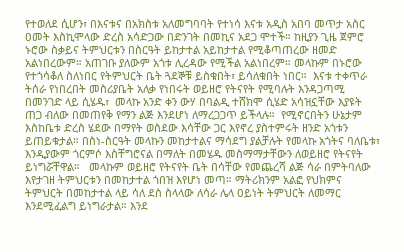የተወለደ ሲሆን፣ በእናቱና በአክስቱ አለመግባባት የተነሳ እናቱ አዲስ አበባ መጥታ አስር ዐመት እስኪሞላው ድረስ አሳድጋው በድንገት በመኪና አደጋ ሞተች። ከዚያን ጊዜ ጀምሮ ኑሮው ስቃይና ትምህርቱን በስርዓት ይከታተል አይከታተል የሚቆጣጠረው ዘመድ አልነበረውም። አጠገቡ ያለውም አጎቱ ሊረዳው የሚችል አልነበረም። መላኩም በኑሮው የተጎሳቆለ ስለነበር የትምህርት ቤት ጓደኞቹ ይስቁበት፣ ይሳለቁበት ነበር።  እናቱ ተቀጥራ ትሰራ የነበረበት መስሪያቤት አለቃ የነበሩት ወይዘሮ የትናየት የሚባሉት እንዳጋጣሚ በመንገድ ላይ ሲሄዱ፣  መላኩ አንድ ቀን ውሃ በባልዲ ተሸክሞ ሲሄድ አሳዝኗቸው እያዩት ጠጋ ብለው በመጠየቅ የማን ልጅ እንደሆነ ለማረጋጋጥ ይችላሉ።  የሚኖርበትን ሁኔታም እስከቤቱ ድረስ ሄደው በማየት ወስደው እሳቸው ጋር እየኖረ ያስተምሩት ዘንድ አጎቱን ይጠይቁታል። በስነ-ስርዓት መላኩን መከታተልና ማሳደግ ያልቻሉት የመላኩ አጎትና ባለቤቱ፣ እንዲያውም ጎርምሶ እስቸግሮናል በማለት በመሄዱ መስማማታቸውን ለወይዘሮ የትናየት ይነግሯቸዋል።   መላኩም ወይዘሮ የትናየት ቤት በሳቸው የመጨረሻ ልጅ ሳራ በምትባለው  እየታገዘ ትምህርቱን በመከታተል ጎበዝ እየሆነ መጣ። ማትሪክንም አልፎ የህክምና ትምህርት በመከታተል ላይ ሳለ ደስ ስላላው ለሳራ ሌላ ዐይነት ትምህርት ለመማር እንደሚፈልግ ይነግራታል። እንደ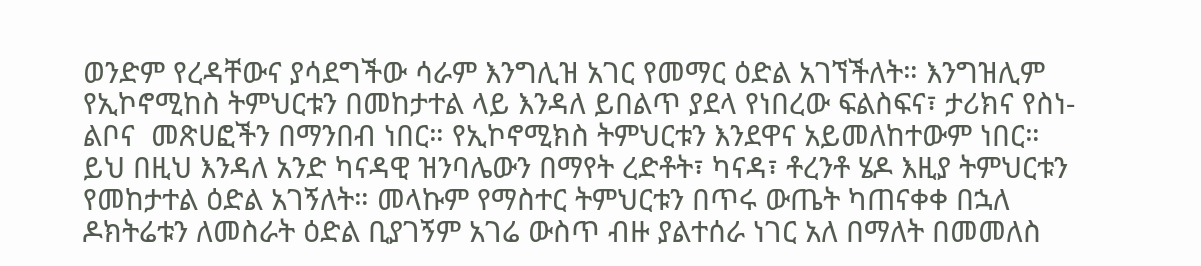ወንድም የረዳቸውና ያሳደግችው ሳራም እንግሊዝ አገር የመማር ዕድል አገኘችለት። እንግዝሊም የኢኮኖሚከስ ትምህርቱን በመከታተል ላይ እንዳለ ይበልጥ ያደላ የነበረው ፍልስፍና፣ ታሪክና የስነ-ልቦና  መጽሀፎችን በማንበብ ነበር። የኢኮኖሚክስ ትምህርቱን እንደዋና አይመለከተውም ነበር። ይህ በዚህ እንዳለ አንድ ካናዳዊ ዝንባሌውን በማየት ረድቶት፣ ካናዳ፣ ቶረንቶ ሄዶ እዚያ ትምህርቱን የመከታተል ዕድል አገኝለት። መላኩም የማስተር ትምህርቱን በጥሩ ውጤት ካጠናቀቀ በኋለ ዶክትሬቱን ለመስራት ዕድል ቢያገኝም አገሬ ውስጥ ብዙ ያልተሰራ ነገር አለ በማለት በመመለስ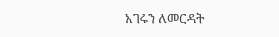አገሩን ለመርዳት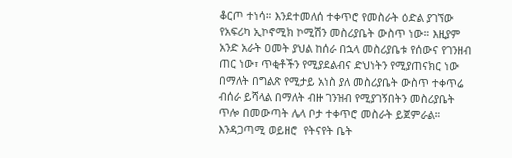ቆርጦ ተነሳ። እንደተመለሰ ተቀጥሮ የመስራት ዕድል ያገኘው የአፍሪካ ኢኮኖሚክ ኮሚሽን መስሪያቤት ውስጥ ነው። እዚያም አንድ አራት ዐመት ያህል ከሰራ በኋላ መስሪያቤቱ የሰውና የገንዘብ ጠር ነው፣ ጥቂቶችን የሚያደልብና ድህነትን የሚያጠናክር ነው በማለት በግልጽ የሚታይ አነስ ያለ መስሪያቤት ውስጥ ተቀጥሬ ብሰራ ይሻላል በማለት ብዙ ገንዝብ የሚያገኝበትን መስሪያቤት ጥሎ በመውጣት ሌላ ቦታ ተቀጥሮ መስራት ይጀምራል።  እንዳጋጣሚ ወይዘሮ  የትናየት ቤት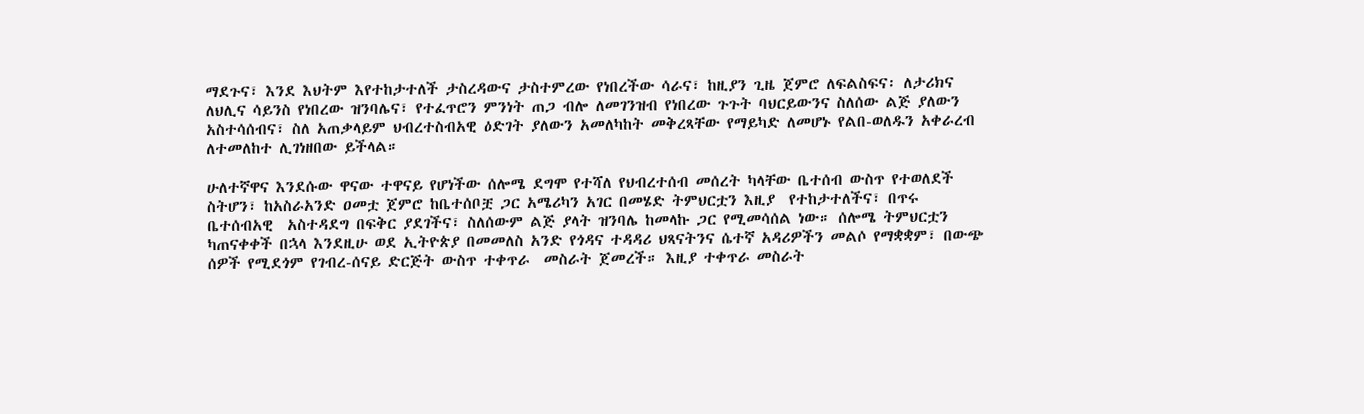ማደጉና፣ እንደ እህትም እየተከታተለች ታስረዳውና ታስተምረው የነበረችው ሳራና፣ ከዚያን ጊዜ ጀምሮ ለፍልስፍና፡ ለታሪክና ለህሊና ሳይንስ የነበረው ዝንባሌና፣ የተፈጥሮን ምንነት ጠጋ ብሎ ለመገንዝብ የነበረው ጉጉት ባህርይውንና ስለሰው ልጅ ያለውን አስተሳሰብና፣ ስለ አጠቃላይም ህብረተስብአዊ ዕድገት ያለውን አመለካከት መቅረጻቸው የማይካድ ለመሆኑ የልበ-ወለዱን አቀራረብ ለተመለከተ ሊገነዘበው ይችላል።

ሁለተኛዋና እንደሱው ዋናው ተዋናይ የሆነችው ሰሎሜ ደግሞ የተሻለ የህብረተሰብ መሰረት ካላቸው ቤተሰብ ውስጥ የተወለደች ስትሆን፣ ከአስራአንድ ዐመቷ ጀምሮ ከቤተሰቦቿ ጋር አሜሪካን አገር በመሄድ ትምህርቷን እዚያ  የተከታተለችና፣ በጥሩ ቤተሰብአዊ  አስተዳደግ በፍቅር ያደገችና፣ ስለሰውም ልጅ ያላት ዝንባሌ ከመላኩ ጋር የሚመሳሰል ነው። ሰሎሜ ትምህርቷን ካጠናቀቀች በኋላ እንደዚሁ ወደ ኢትዮጵያ በመመለስ አንድ የጎዳና ተዳዳሪ ህጻናትንና ሴተኛ አዳሪዎችን መልሶ የማቋቋም፣ በውጭ ሰዎች የሚደጎም የገብረ-ሰናይ ድርጅት ውስጥ ተቀጥራ  መስራት ጀመረች። እዚያ ተቀጥራ መስራት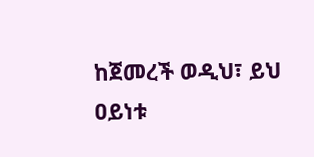ከጀመረች ወዲህ፣ ይህ ዐይነቱ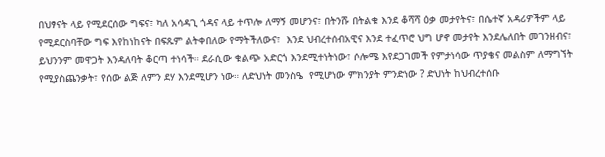በህፃናት ላይ የሚደርሰው ግፍና፣ ካለ አሳዳጊ ጎዳና ላይ ተጥሎ ለማኝ መሆንና፣ በትንሹ በትልቁ እንደ ቆሻሻ ዕቃ መታየትና፣ በሴተኛ አዳሪዎችም ላይ የሚደርስባቸው ግፍ እየከነከናት በፍጹም ልትቀበለው የማትችለውና፣  እንደ ህብረተሰብአዊና እንደ ተፈጥሮ ህግ ሆኖ መታየት እንደሌለበት መገንዘብና፣ ይህንንም መዋጋት እንዳለባት ቆርጣ ተነሳች። ደራሲው ቁልጭ አድርጎ እንደሚተነትነው፣ ሶሎሜ እየደጋገመች የምታነሳው ጥያቄና መልስም ለማግኘት የሚያስጨንቃት፣ የሰው ልጅ ለምን ደሃ እንደሚሆን ነው። ለድህነት መንስዔ  የሚሆነው ምክንያት ምንድነው ? ድህነት ከህብረተሰቡ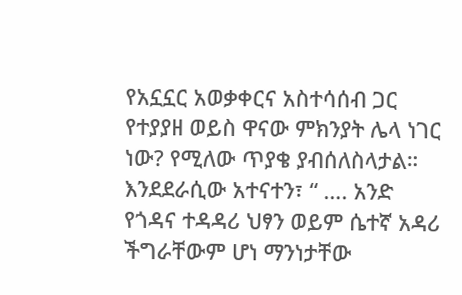የአኗኗር አወቃቀርና አስተሳሰብ ጋር የተያያዘ ወይስ ዋናው ምክንያት ሌላ ነገር ነው? የሚለው ጥያቄ ያብሰለስላታል። እንደደራሲው አተናተን፣ “ …. አንድ የጎዳና ተዳዳሪ ህፃን ወይም ሴተኛ አዳሪ ችግራቸውም ሆነ ማንነታቸው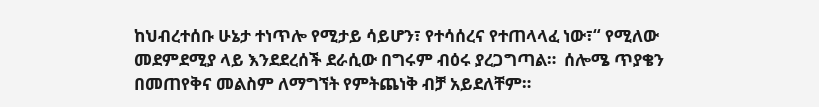ከህብረተሰቡ ሁኔታ ተነጥሎ የሚታይ ሳይሆን፣ የተሳሰረና የተጠላላፈ ነው፣“ የሚለው መደምደሚያ ላይ እንደደረሰች ደራሲው በግሩም ብዕሩ ያረጋግጣል።  ሰሎሜ ጥያቄን በመጠየቅና መልስም ለማግኘት የምትጨነቅ ብቻ አይደለቸም።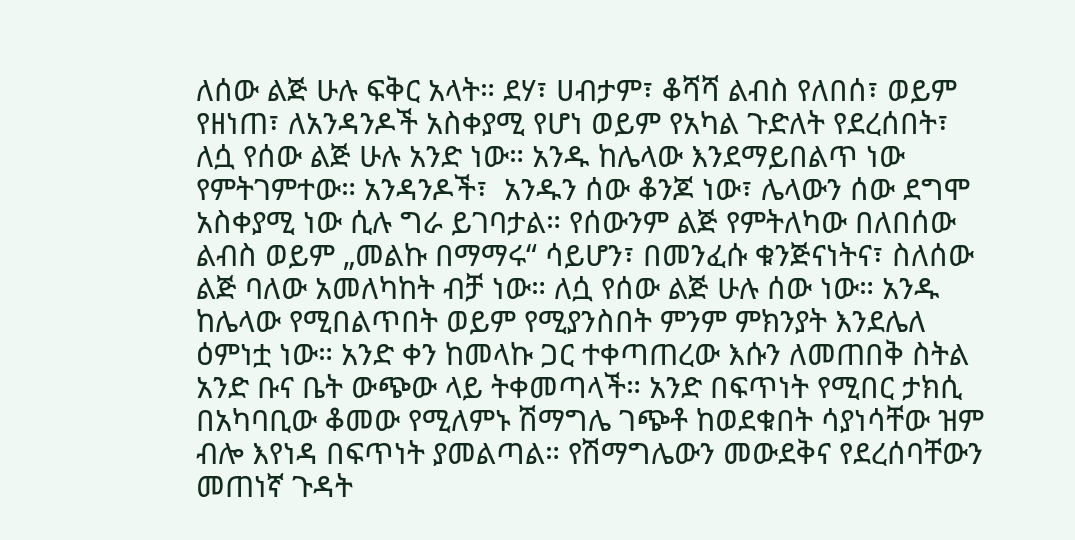ለሰው ልጅ ሁሉ ፍቅር አላት። ደሃ፣ ሀብታም፣ ቆሻሻ ልብስ የለበሰ፣ ወይም የዘነጠ፣ ለአንዳንዶች አስቀያሚ የሆነ ወይም የአካል ጉድለት የደረሰበት፣ ለሷ የሰው ልጅ ሁሉ አንድ ነው። አንዱ ከሌላው እንደማይበልጥ ነው የምትገምተው። አንዳንዶች፣  አንዱን ሰው ቆንጆ ነው፣ ሌላውን ሰው ደግሞ አስቀያሚ ነው ሲሉ ግራ ይገባታል። የሰውንም ልጅ የምትለካው በለበሰው ልብስ ወይም „መልኩ በማማሩ“ ሳይሆን፣ በመንፈሱ ቁንጅናነትና፣ ስለሰው ልጅ ባለው አመለካከት ብቻ ነው። ለሷ የሰው ልጅ ሁሉ ሰው ነው። አንዱ ከሌላው የሚበልጥበት ወይም የሚያንስበት ምንም ምክንያት እንደሌለ ዕምነቷ ነው። አንድ ቀን ከመላኩ ጋር ተቀጣጠረው እሱን ለመጠበቅ ስትል አንድ ቡና ቤት ውጭው ላይ ትቀመጣላች። አንድ በፍጥነት የሚበር ታክሲ በአካባቢው ቆመው የሚለምኑ ሽማግሌ ገጭቶ ከወደቁበት ሳያነሳቸው ዝም ብሎ እየነዳ በፍጥነት ያመልጣል። የሽማግሌውን መውደቅና የደረሰባቸውን መጠነኛ ጉዳት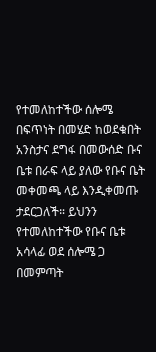የተመለከተችው ሰሎሜ በፍጥነት በመሄድ ከወደቁበት አንስታና ደግፋ በመውሰድ ቡና ቤቱ በራፍ ላይ ያለው የቡና ቤት መቀመጫ ላይ እንዲቀመጡ ታደርጋለች። ይህንን የተመለከተችው የቡና ቤቱ አሳላፊ ወደ ሰሎሜ ጋ በመምጣት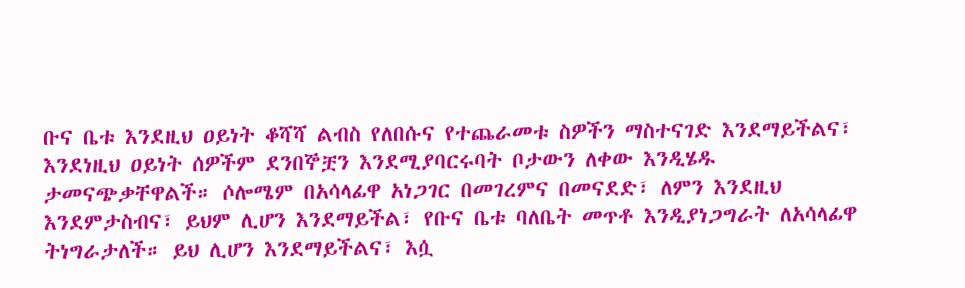ቡና ቤቱ እንደዚህ ዐይነት ቆሻሻ ልብስ የለበሱና የተጨራመቱ ስዎችን ማስተናገድ እንደማይችልና፣ እንደነዚህ ዐይነት ሰዎችም ደንበኞቿን እንደሚያባርሩባት ቦታውን ለቀው እንዲሄዱ ታመናጭቃቸዋልች። ሶሎሜም በአሳላፊዋ አነጋገር በመገረምና በመናደድ፣ ለምን እንደዚህ እንደምታስብና፣ ይህም ሊሆን እንደማይችል፣ የቡና ቤቱ ባለቤት መጥቶ እንዲያነጋግራት ለአሳላፊዋ ትነግራታለች። ይህ ሊሆን እንደማይችልና፣ እሷ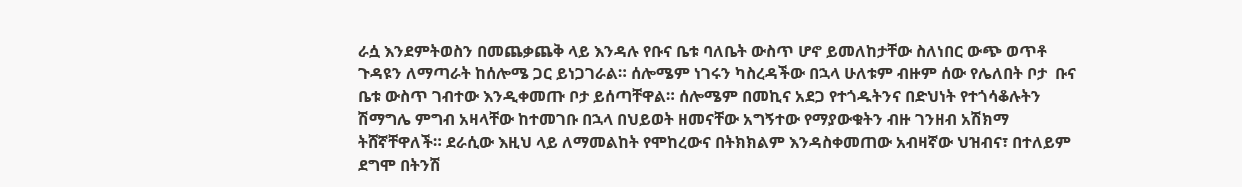ራሷ እንደምትወስን በመጨቃጨቅ ላይ እንዳሉ የቡና ቤቱ ባለቤት ውስጥ ሆኖ ይመለከታቸው ስለነበር ውጭ ወጥቶ ጉዳዩን ለማጣራት ከሰሎሜ ጋር ይነጋገራል። ሰሎሜም ነገሩን ካስረዳችው በኋላ ሁለቱም ብዙም ሰው የሌለበት ቦታ  ቡና ቤቱ ውስጥ ገብተው እንዲቀመጡ ቦታ ይሰጣቸዋል። ሰሎሜም በመኪና አደጋ የተጎዱትንና በድህነት የተጎሳቆሉትን ሽማግሌ ምግብ አዛላቸው ከተመገቡ በኋላ በህይወት ዘመናቸው አግኝተው የማያውቁትን ብዙ ገንዘብ አሽክማ ትሸኛቸዋለች። ደራሲው እዚህ ላይ ለማመልከት የሞከረውና በትክክልም እንዳስቀመጠው አብዛኛው ህዝብና፣ በተለይም ደግሞ በትንሽ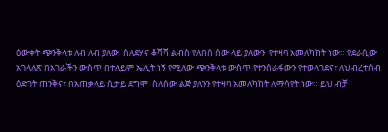ዕውቀት ጭንቅላቱ ለብ ለብ ያለው  ስለደሃና ቆሻሻ ልብስ የለበሰ ሰው ላይ ያለውን  የተዛባ አመለካከት ነው። የደራሲው አገላለጽ በአገራችን ውስጥ በተለይም ኤሊት ነኝ የሚለው ጭንቅላቱ ውስጥ የተንሰራፋውን የተወላገደና፣ ለህብረተሰብ ዕድገት ጠንቅና፣ በአጠቃላይ ሲታይ ደግሞ  ስለሰው ልጅ ያለንን የተዛባ አመለካከት ለማሳየት ነው። ይህ ብቻ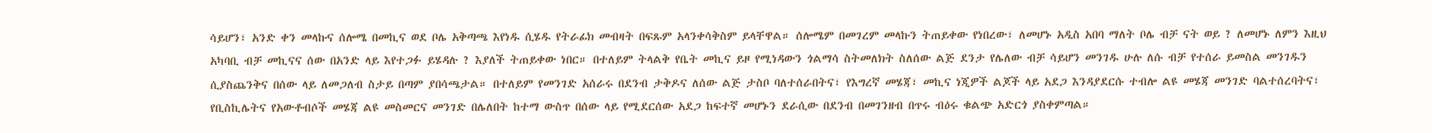ሳይሆን፣ አንድ ቀን መላኩና ሰሎሜ በመኪና ወደ ቦሌ አቅጣጫ እየነዱ ሲሄዱ የትራፊክ መብዛት በፍጹም አላንቀሳቅስም ይላቸዋል። ሰሎሜም በመገረም መላኩን ትጠይቀው የነበረው፣ ለመሆኑ አዲስ አበባ ማለት ቦሌ ብቻ ናት ወይ ? ለመሆኑ ለምን እዚህ አካባቢ ብቻ መኪናና ሰው በአንድ ላይ እየተጋፉ ይሄዳሉ ? እያለች ትጠይቀው ነበር። በተለይም ትላልቅ የቤት መኪና ይዞ የሚነዳውን ጎልማሳ ስትመለክት ስለሰው ልጅ ደንታ የሌለው ብቻ ሳይሆን መንገዱ ሁሉ ለሱ ብቻ የተሰራ ይመስል መንገዱን ሲያስጨንቅና በሰው ላይ ለመጋለብ ስታይ በጣም ያበሳጫታል። በተለይም የመንገድ አሰራሩ በደንብ ታቅዶና ለሰው ልጅ ታስቦ ባለተሰራበትና፣ የእግረኛ መሄጃ፣ መኪና ነጂዎች ልጆች ላይ አደጋ እንዳያደርሱ ተብሎ ልዩ መሄጃ መንገድ ባልተሰረባትና፣ የቢስኪሌትና የአውቶብሶች መሄጃ ልዩ መስመርና መንገድ በሌለበት ከተማ ውስጥ በሰው ላይ የሚደርሰው አደጋ ከፍተኛ መሆኑን ደራሲው በደንብ በመገንዘብ በጥሩ ብዕሩ ቁልጭ አድርጎ ያስቀምጣል።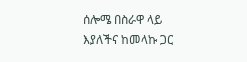ሰሎሜ በስራዋ ላይ እያለችና ከመላኩ ጋር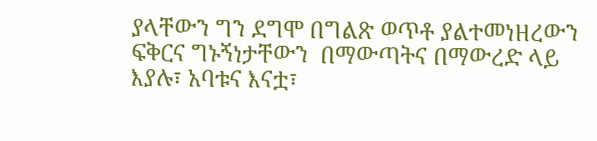ያላቸውን ግን ደግሞ በግልጽ ወጥቶ ያልተመነዘረውን ፍቅርና ግኑኝነታቸውን  በማውጣትና በማውረድ ላይ እያሉ፣ አባቱና እናቷ፣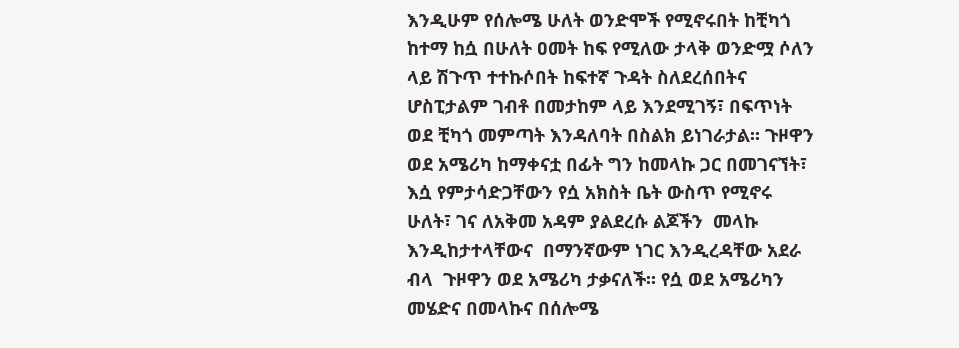እንዲሁም የሰሎሜ ሁለት ወንድሞች የሚኖሩበት ከቺካጎ ከተማ ከሷ በሁለት ዐመት ከፍ የሚለው ታላቅ ወንድሟ ሶለን ላይ ሽጉጥ ተተኩሶበት ከፍተኛ ጉዳት ስለደረሰበትና ሆስፒታልም ገብቶ በመታከም ላይ እንደሚገኝ፣ በፍጥነት ወደ ቺካጎ መምጣት እንዳለባት በስልክ ይነገራታል። ጉዞዋን ወደ አሜሪካ ከማቀናቷ በፊት ግን ከመላኩ ጋር በመገናኘት፣ እሷ የምታሳድጋቸውን የሷ አክስት ቤት ውስጥ የሚኖሩ ሁለት፣ ገና ለአቅመ አዳም ያልደረሱ ልጆችን  መላኩ እንዲከታተላቸውና  በማንኛውም ነገር እንዲረዳቸው አደራ ብላ  ጉዞዋን ወደ አሜሪካ ታቃናለች። የሷ ወደ አሜሪካን መሄድና በመላኩና በሰሎሜ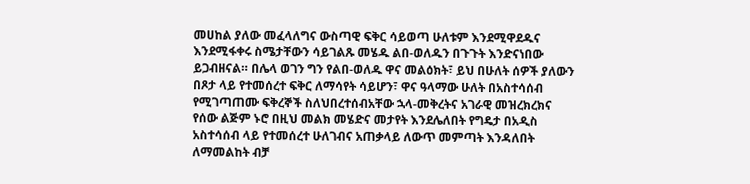መሀከል ያለው መፈላለግና ውስጣዊ ፍቅር ሳይወጣ ሁለቱም እንደሚዋደዱና እንደሚፋቀሩ ስሜታቸውን ሳይገልጹ መሄዱ ልበ-ወለዱን በጉጉት እንድናነበው ይጋብዘናል። በሌላ ወገን ግን የልበ-ወለዱ ዋና መልዕክት፣ ይህ በሁለት ሰዎች ያለውን በጾታ ላይ የተመሰረተ ፍቅር ለማሳየት ሳይሆን፣ ዋና ዓላማው ሁለት በአስተሳሰብ የሚገጣጠሙ ፍቅረኞች ስለህበረተሰብአቸው ኋላ-መቅረትና አገራዊ መዝረክረክና የሰው ልጅም ኑሮ በዚህ መልክ መሄድና መታየት እንደሌለበት የግዴታ በአዲስ አስተሳሰብ ላይ የተመሰረተ ሁለገብና አጠቃላይ ለውጥ መምጣት እንዳለበት ለማመልከት ብቻ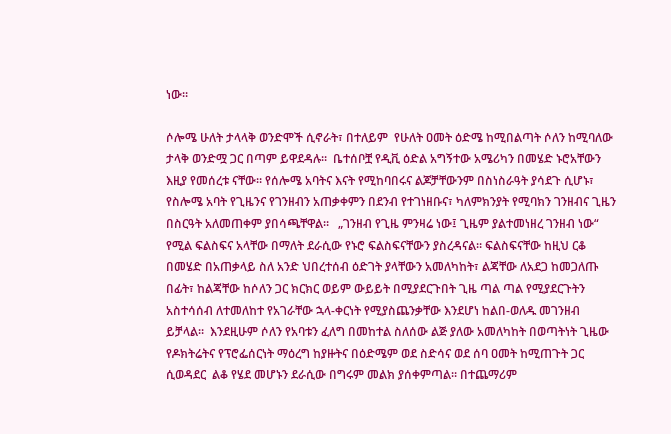ነው።

ሶሎሜ ሁለት ታላላቅ ወንድሞች ሲኖራት፣ በተለይም  የሁለት ዐመት ዕድሜ ከሚበልጣት ሶለን ከሚባለው ታላቅ ወንድሟ ጋር በጣም ይዋደዳሉ።  ቤተሰቦቿ የዲቪ ዕድል አግኝተው አሜሪካን በመሄድ ኑሮአቸውን እዚያ የመሰረቱ ናቸው። የሰሎሜ አባትና እናት የሚከባበሩና ልጆቻቸውንም በስነስራዓት ያሳደጉ ሲሆኑ፣ የስሎሜ አባት የጊዜንና የገንዘብን አጠቃቀምን በደንብ የተገነዘቡና፣ ካለምክንያት የሚባክን ገንዘብና ጊዜን በስርዓት አለመጠቀም ያበሳጫቸዋል።   „ገንዘብ የጊዜ ምንዛሬ ነው፤ ጊዜም ያልተመነዘረ ገንዘብ ነው“ የሚል ፍልስፍና አላቸው በማለት ደራሲው የኑሮ ፍልስፍናቸውን ያስረዳናል። ፍልስፍናቸው ከዚህ ርቆ በመሄድ በአጠቃላይ ስለ አንድ ህበረተሰብ ዕድገት ያላቸውን አመለካከት፣ ልጃቸው ለአደጋ ከመጋለጡ በፊት፣ ከልጃቸው ከሶለን ጋር ክርክር ወይም ውይይት በሚያደርጉበት ጊዜ ጣል ጣል የሚያደርጉትን አስተሳሰብ ለተመለከተ የአገራቸው ኋላ-ቀርነት የሚያስጨንቃቸው እንደሆነ ከልበ-ወለዱ መገንዘብ ይቻላል።  እንደዚሁም ሶለን የአባቱን ፈለግ በመከተል ስለሰው ልጅ ያለው አመለካከት በወጣትነት ጊዜው የዶክትሬትና የፕሮፌሰርነት ማዕረግ ከያዙትና በዕድሜም ወደ ስድሳና ወደ ሰባ ዐመት ከሚጠጉት ጋር ሲወዳደር  ልቆ የሄደ መሆኑን ደራሲው በግሩም መልክ ያሰቀምጣል። በተጨማሪም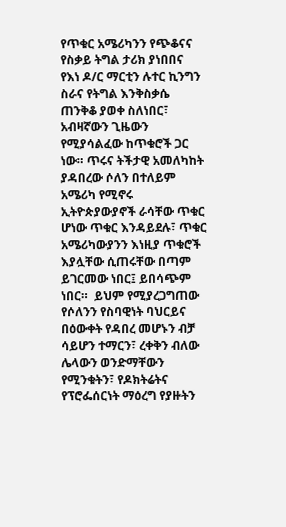የጥቁር አሜሪካንን የጭቆናና የስቃይ ትግል ታሪክ ያነበበና  የእነ ዶ/ር ማርቲን ሉተር ኪንግን ስራና የትግል እንቅስቃሴ ጠንቅቆ ያወቀ ስለነበር፣  አብዛኛውን ጊዜውን የሚያሳልፈው ከጥቁሮች ጋር ነው። ጥሩና ትችታዊ አመለካከት ያዳበረው ሶለን በተለይም አሜሪካ የሚኖሩ ኢትዮጵያውያኖች ራሳቸው ጥቁር ሆነው ጥቁር እንዳይደሉ፣ ጥቁር አሜሪካውያንን እነዚያ ጥቁሮች እያሏቸው ሲጠሩቸው በጣም ይገርመው ነበር፤ ይበሳጭም ነበር።  ይህም የሚያረጋግጠው የሶለንን የስባዊነት ባህርይና በዕውቀት የዳበረ መሆኑን ብቻ ሳይሆን ተማርን፣ ረቀቅን ብለው ሌላውን ወንድማቸውን የሚንቁትን፣ የዶክትሬትና የፕሮፌሰርነት ማዕረግ የያዙትን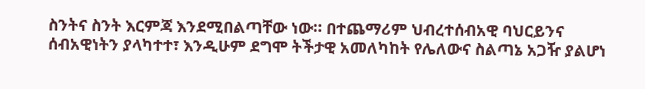ስንትና ስንት እርምጃ እንደሚበልጣቸው ነው። በተጨማሪም ህብረተሰብአዊ ባህርይንና ሰብአዊነትን ያላካተተ፣ እንዲሁም ደግሞ ትችታዊ አመለካከት የሌለውና ስልጣኔ አጋዥ ያልሆነ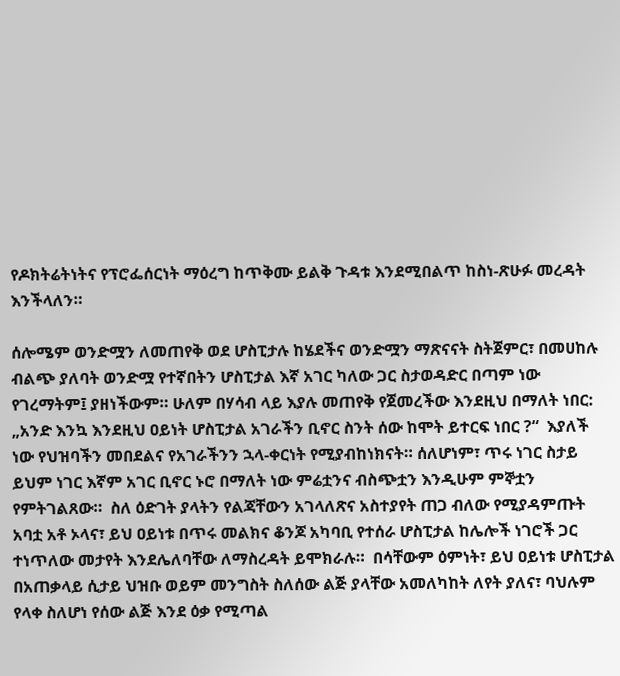የዶክትሬትነትና የፕሮፌሰርነት ማዕረግ ከጥቅሙ ይልቅ ጉዳቱ እንደሚበልጥ ከስነ-ጽሁፉ መረዳት እንችላለን።

ሰሎሜም ወንድሟን ለመጠየቅ ወደ ሆስፒታሉ ከሄደችና ወንድሟን ማጽናናት ስትጀምር፣ በመሀከሉ ብልጭ ያለባት ወንድሟ የተኛበትን ሆስፒታል እኛ አገር ካለው ጋር ስታወዳድር በጣም ነው የገረማትም፤ ያዘነችውም። ሁለም በሃሳብ ላይ እያሉ መጠየቅ የጀመረችው እንደዚህ በማለት ነበር:  „አንድ እንኳ እንደዚህ ዐይነት ሆስፒታል አገራችን ቢኖር ስንት ሰው ከሞት ይተርፍ ነበር ?“  እያለች ነው የህዝባችን መበደልና የአገራችንን ኋላ-ቀርነት የሚያብከነክናት። ሰለሆነም፣ ጥሩ ነገር ስታይ ይህም ነገር እኛም አገር ቢኖር ኑሮ በማለት ነው ምሬቷንና ብስጭቷን እንዲሁም ምኞቷን የምትገልጸው።  ስለ ዕድገት ያላትን የልጃቸውን አገላለጽና አስተያየት ጠጋ ብለው የሚያዳምጡት አባቷ አቶ ኦላና፣ ይህ ዐይነቱ በጥሩ መልክና ቆንጆ አካባቢ የተሰራ ሆስፒታል ከሌሎች ነገሮች ጋር ተነጥለው መታየት እንደሌለባቸው ለማስረዳት ይሞክራሉ።  በሳቸውም ዕምነት፣ ይህ ዐይነቱ ሆስፒታል በአጠቃላይ ሲታይ ህዝቡ ወይም መንግስት ስለሰው ልጅ ያላቸው አመለካከት ለየት ያለና፣ ባህሉም የላቀ ስለሆነ የሰው ልጅ እንደ ዕቃ የሚጣል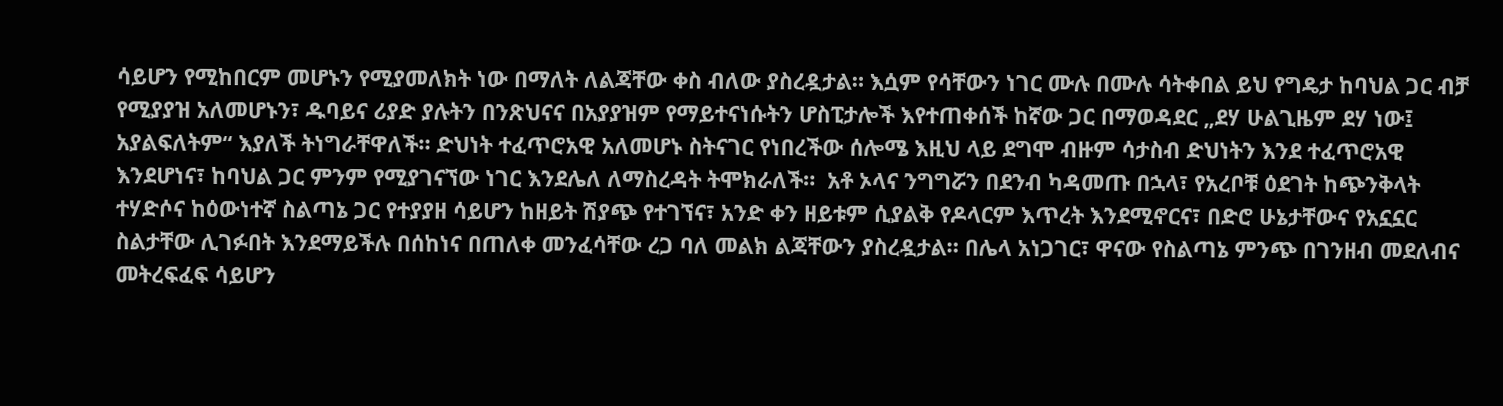ሳይሆን የሚከበርም መሆኑን የሚያመለክት ነው በማለት ለልጃቸው ቀስ ብለው ያስረዷታል። እሷም የሳቸውን ነገር ሙሉ በሙሉ ሳትቀበል ይህ የግዴታ ከባህል ጋር ብቻ የሚያያዝ አለመሆኑን፣ ዱባይና ሪያድ ያሉትን በንጽህናና በአያያዝም የማይተናነሱትን ሆስፒታሎች እየተጠቀሰች ከኛው ጋር በማወዳደር „ደሃ ሁልጊዜም ደሃ ነው፤ አያልፍለትም“ እያለች ትነግራቸዋለች። ድህነት ተፈጥሮአዊ አለመሆኑ ስትናገር የነበረችው ሰሎሜ እዚህ ላይ ደግሞ ብዙም ሳታስብ ድህነትን እንደ ተፈጥሮአዊ እንደሆነና፣ ከባህል ጋር ምንም የሚያገናኘው ነገር እንደሌለ ለማስረዳት ትሞክራለች።  አቶ ኦላና ንግግሯን በደንብ ካዳመጡ በኋላ፣ የአረቦቹ ዕደገት ከጭንቅላት ተሃድሶና ከዕውነተኛ ስልጣኔ ጋር የተያያዘ ሳይሆን ከዘይት ሽያጭ የተገኘና፣ አንድ ቀን ዘይቱም ሲያልቅ የዶላርም እጥረት እንደሚኖርና፣ በድሮ ሁኔታቸውና የአኗኗር ስልታቸው ሊገፉበት እንደማይችሉ በሰከነና በጠለቀ መንፈሳቸው ረጋ ባለ መልክ ልጃቸውን ያስረዷታል። በሌላ አነጋገር፣ ዋናው የስልጣኔ ምንጭ በገንዘብ መደለብና መትረፍፈፍ ሳይሆን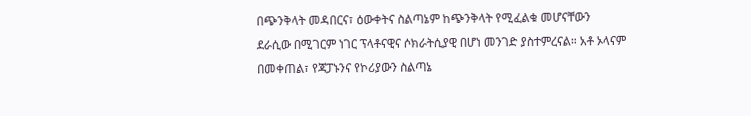በጭንቅላት መዳበርና፣ ዕውቀትና ስልጣኔም ከጭንቅላት የሚፈልቁ መሆናቸውን ደራሲው በሚገርም ነገር ፕላቶናዊና ሶክራትሲያዊ በሆነ መንገድ ያስተምረናል። አቶ ኦላናም በመቀጠል፣ የጃፓኑንና የኮሪያውን ስልጣኔ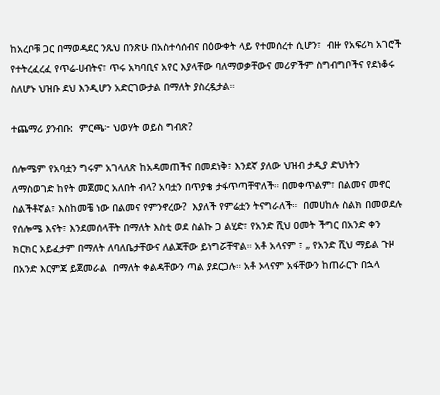ከአረቦቹ ጋር በማወዳደር ንጹህ በንጽሁ በአስተሳሰብና በዕውቀት ላይ የተመሰረተ ሲሆን፣  ብዙ የአፍሪካ አገሮች የተትረፈረፈ የጥሬ-ሀብትና፣ ጥሩ አካባቢና አየር እያላቸው ባለማወቃቸውና መሪዎችም ስግብግቦችና የደነቆሩ ስለሆኑ ህዝቡ ደህ እንዲሆን አድርገውታል በማለት ያስረዷታል።

ተጨማሪ ያንብቡ:  ምርጫ፦ ህወሃት ወይስ ግብጽ?

ሰሎሜም የአባቷን ግሩም አገላለጽ ከአዳመጠችና በመደነቅ፣ እንደኛ ያለው ህዝብ ታዲያ ድህነትን ለማስወገድ ከየት መጀመር አለበት ብላ? አባቷን በጥያቄ ታፋጥጣቸዋለች። በመቀጥልም፣ በልመና መኖር ስልችቶኛል፣ እስከመቼ ነው በልመና የምንኖረው?  እያለች የምሬቷን ትናግራለች።  በመሀከሉ ስልክ በመወደሉ የሰሎሜ እናት፣ እንደመሰላቸት በማለት እስቲ ወደ ስልኩ ጋ ልሂድ፣ የአንድ ሺህ ዐመት ችግር በአንድ ቀን ክርክር አይፈታም በማለት ለባለቤታቸውና ለልጃቸው ይነግሯቸዋል። አቶ አላናም ፣ „ የአንድ ሺህ ማይል ጉዞ በአንድ እርምጃ ይጀመራል  በማለት ቀልዳቸውን ጣል ያደርጋሉ። አቶ ኦላናም አፋቸውን ከጠራርጉ በኋላ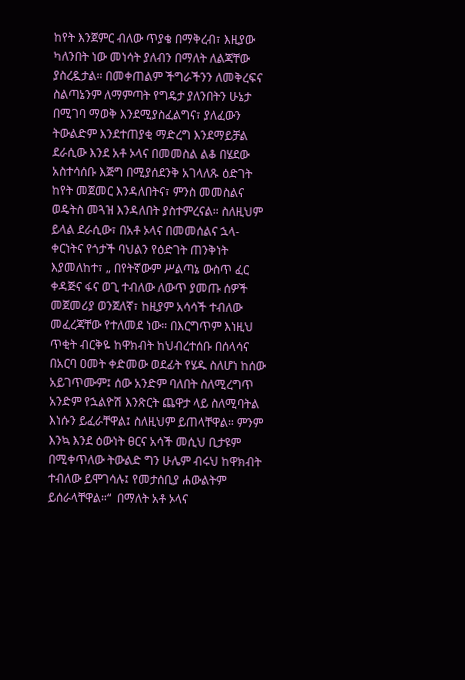ከየት እንጀምር ብለው ጥያቄ በማቅረብ፣ እዚያው  ካለንበት ነው መነሳት ያለብን በማለት ለልጃቸው ያስረዷታል። በመቀጠልም ችግራችንን ለመቅረፍና ስልጣኔንም ለማምጣት የግዴታ ያለንበትን ሁኔታ በሚገባ ማወቅ እንደሚያስፈልግና፣ ያለፈውን ትውልድም እንደተጠያቂ ማድረግ እንደማይቻል ደራሲው እንደ አቶ ኦላና በመመስል ልቆ በሄደው አስተሳሰቡ እጅግ በሚያሰደንቅ አገላለጹ ዕድገት ከየት መጀመር እንዳለበትና፣ ምንስ መመስልና ወዴትስ መጓዝ እንዳለበት ያስተምረናል። ስለዚህም ይላል ደራሲው፣ በአቶ ኦላና በመመሰልና ኋላ-ቀርነትና የጎታች ባህልን የዕድገት ጠንቅነት እያመለከተ፣ „ በየትኛውም ሥልጣኔ ውስጥ ፈር ቀዳጅና ፋና ወጊ ተብለው ለውጥ ያመጡ ሰዎች መጀመሪያ ወንጀለኛ፣ ከዚያም አሳሳች ተብለው መፈረጃቸው የተለመደ ነው። በእርግጥም እነዚህ ጥቂት ብርቅዬ ከዋክብት ከህብረተሰቡ በሰላሳና በአርባ ዐመት ቀድመው ወደፊት የሄዱ ስለሆነ ከሰው አይገጥሙም፤ ሰው አንድም ባለበት ስለሚረግጥ አንድም የኋልዮሽ እንጽርት ጨዋታ ላይ ስለሚባትል እነሱን ይፈራቸዋል፤ ስለዚህም ይጠላቸዋል። ምንም እንኳ እንደ ዕውነት ፀርና አሳች መሲህ ቢታዩም በሚቀጥለው ትውልድ ግን ሁሌም ብሩህ ከዋክብት ተብለው ይሞገሳሉ፤ የመታሰቢያ ሐውልትም ይሰራላቸዋል።“  በማለት አቶ ኦላና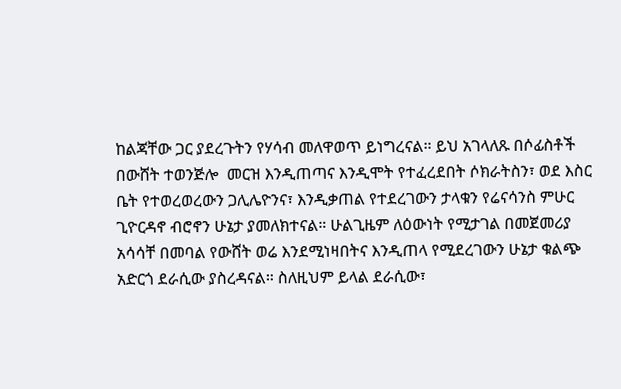ከልጃቸው ጋር ያደረጉትን የሃሳብ መለዋወጥ ይነግረናል። ይህ አገላለጹ በሶፊስቶች በውሸት ተወንጅሎ  መርዝ እንዲጠጣና እንዲሞት የተፈረደበት ሶክራትስን፣ ወደ እስር ቤት የተወረወረውን ጋሊሌዮንና፣ እንዲቃጠል የተደረገውን ታላቁን የሬናሳንስ ምሁር ጊዮርዳኖ ብሮኖን ሁኔታ ያመለክተናል። ሁልጊዜም ለዕውነት የሚታገል በመጀመሪያ አሳሳቸ በመባል የውሸት ወሬ እንደሚነዛበትና እንዲጠላ የሚደረገውን ሁኔታ ቁልጭ አድርጎ ደራሲው ያስረዳናል። ስለዚህም ይላል ደራሲው፣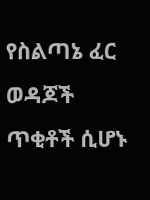የስልጣኔ ፈር ወዳጆች ጥቂቶች ሲሆኑ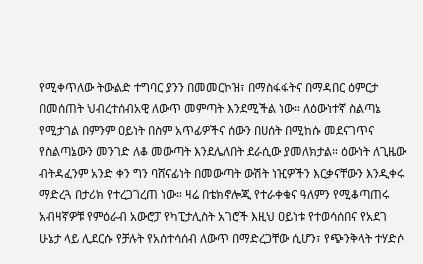የሚቀጥለው ትውልድ ተግባር ያንን በመመርኮዝ፣ በማስፋፋትና በማዳበር ዕምርታ በመሰጠት ህብረተሰብአዊ ለውጥ መምጣት እንደሚችል ነው። ለዕውነተኛ ስልጣኔ የሚታገል በምንም ዐይነት በስም አጥፊዎችና ሰውን በሀሰት በሚከሱ መደናገጥና የስልጣኔውን መንገድ ለቆ መውጣት እንደሌለበት ደራሲው ያመለክታል። ዕውነት ለጊዜው ብትዳፈንም አንድ ቀን ግን ባሸናፊነት በመውጣት ውሽት ነዢዎችን እርቃናቸውን እንዲቀሩ ማድረጓ በታሪክ የተረጋገረጠ ነው። ዛሬ በቴክኖሎጂ የተራቀቁና ዓለምን የሚቆጣጠሩ አብዛኛዎቹ የምዕራብ አውሮፓ የካፒታሊስት አገሮች እዚህ ዐይነቱ የተወሳሰበና የአደገ ሁኔታ ላይ ሊደርሱ የቻሉት የአሰተሳሰብ ለውጥ በማድረጋቸው ሲሆን፣ የጭንቅላት ተሃድሶ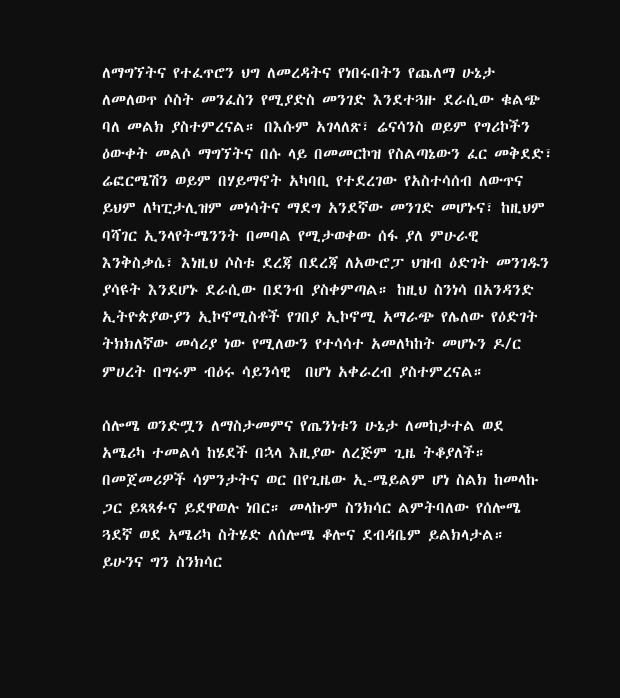ለማግኘትና የተፈጥሮን ህግ ለመረዳትና የነበሩበትን የጨለማ ሁኔታ ለመለወጥ ሶስት መንፈስን የሚያድስ መንገድ እንደተጓዙ ደራሲው ቁልጭ ባለ መልክ ያስተምረናል። በእሱም አገላለጽ፣ ሬናሳንስ ወይም የግሪኮችን ዕውቀት መልሶ ማግኘትና በሱ ላይ በመመርኮዝ የስልጣኔውን ፈር መቅደድ፣ ሬፎርሜሽን ወይም በሃይማኖት አካባቢ የተደረገው የአስተሳሰብ ለውጥና ይህም ለካፒታሊዝም መነሳትና ማደግ አንደኛው መንገድ መሆኑና፣ ከዚህም ባሻገር ኢንላየትሜንንት በመባል የሚታወቀው ሰፋ ያለ ምሁራዊ እንቅስቃሴ፣ እነዚህ ሶስቱ ደረጃ በደረጃ ለአውሮፓ ህዝብ ዕድገት መንገዱን ያሳዩት እንደሆኑ ደራሲው በደንብ ያስቀምጣል። ከዚህ ስንነሳ በአንዳንድ ኢትዮጵያውያን ኢኮኖሚስቶች የገበያ ኢኮኖሚ አማራጭ የሌለው የዕድገት ትክክለኛው መሳሪያ ነው የሚለውን የተሳሳተ አመለካከት መሆኑን ዶ/ር ምሀረት በግሩም ብዕሩ ሳይንሳዊ  በሆነ አቀራረብ ያስተምረናል።

ሰሎሜ ወንድሟን ለማስታመምና የጤንነቱን ሁኔታ ለመከታተል ወደ አሜሪካ ተመልሳ ከሄደች በኋላ እዚያው ለረጅም ጊዜ ትቆያለች። በመጀመሪዎች ሳምንታትና ወር በየጊዜው ኢ-ሜይልም ሆነ ስልክ ከመላኩ ጋር ይጻጻፉና ይደዋወሉ ነበር። መላኩም ስንክሳር ልምትባለው የሰሎሜ ጓደኛ ወደ አሜሪካ ስትሄድ ለሰሎሜ ቆሎና ደብዳቤም ይልክላታል። ይሁንና ግን ስንክሳር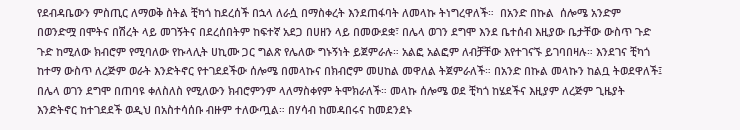የደብዳቤውን ምስጢር ለማወቅ ስትል ቺካጎ ከደረሰች በኋላ ለራሷ በማስቀረት እንደጠፋባት ለመላኩ ትነግረዋለች።  በአንድ በኩል  ሰሎሜ አንድም በወንድሟ በሞትና በሽረት ላይ መገኝትና በደረሰበትም ከፍተኛ አደጋ በሀዘን ላይ በመውደቋ፣ በሌላ ወገን ደግሞ እንደ ቤተሰብ እዚያው ቤታቸው ውስጥ ጉድ ጉድ ከሚለው ክብሮም የሚባለው የኩላሊት ሀኪሙ ጋር ግልጽ የሌለው ግኑኝነት ይጀምራሉ። አልፎ አልፎም ለብቻቸው እየተገናኙ ይገባበዛሉ። እንደገና ቺካጎ ከተማ ውስጥ ለረጅም ወራት እንድትኖር የተገደደችው ሰሎሜ በመላኩና በክብሮም መሀከል መዋለል ትጀምራለች። በአንድ በኩል መላኩን ከልቧ ትወደዋለች፤ በሌላ ወገን ደግሞ በጠባዩ ቀለስለስ የሚለውን ክብሮምንም ላለማስቀየም ትሞክራለች። መላኩ ሰሎሜ ወደ ቺካጎ ከሄደችና እዚያም ለረጅም ጊዜያት እንድትኖር ከተገደደች ወዲህ በአስተሳሰቡ ብዙም ተለውጧል። በሃሳብ ከመዳበሩና ከመደንደኑ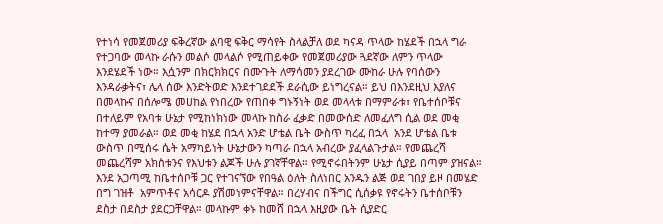የተነሳ የመጀመሪያ ፍቅረኛው ልባዊ ፍቅር ማሳየት ስላልቻለ ወደ ካናዳ ጥላው ከሄደች በኋላ ግራ የተጋባው መላኩ ራሱን መልሶ መላልሶ የሚጠይቀው የመጀመሪያው ጓደኛው ለምን ጥላው እንደሄደች ነው። እሷንም በክርክክርና በሙጉት ለማሳመን ያደረገው ሙከራ ሁሉ የባሰውን እንዳራቃትና፣ ሌላ ሰው እንድትወድ እንደተገደደች ደራሲው ይነግረናል። ይህ በእንደዚህ እያለና በመላኩና በሰሎሜ መሀከል የነበረው የጠበቀ ግኑኝነት ወደ መላላቱ በማምራቱ፣ የቤተሰቦቹና በተለይም የአባቱ ሁኔታ የሚከነክነው መላኩ ከስራ ፈቃድ በመውሰድ ለመፈለግ ሲል ወደ መቂ ከተማ ያመራል። ወደ መቂ ከሄደ በኋላ አንድ ሆቴል ቤት ውስጥ ካረፈ በኋላ  አንደ ሆቴል ቤቱ ውስጥ በሚሰሩ ሴት አማካይነት ሁኔታውን ካጣራ በኋላ አብረው ያፈላልጉታል። የመጨረሻ መጨረሻም አክስቱንና የእህቱን ልጆች ሁሉ ያገኛቸዋል። የሚኖሩበትንም ሁኔታ ሲያይ በጣም ያዝናል። እንደ አጋጣሚ ከቤተሰቦቹ ጋር የተገናኘው የበዓል ዕለት ስለነበር አንዱን ልጅ ወደ ገበያ ይዞ በመሄድ በግ ገዝቶ  አምጥቶና አሳርዶ ያሽመነምናቸዋል። በረሃብና በችግር ሲሰቃዩ የኖሩትን ቤተሰቦቹን ደስታ በደስታ ያደርጋቸዋል። መላኩም ቀኑ ከመሸ በኋላ እዚያው ቤት ሲያድር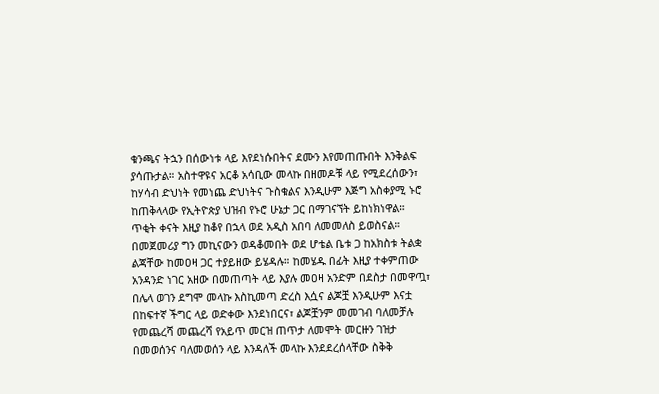ቁንጫና ትኋን በሰውነቱ ላይ እየደነሱበትና ደሙን እየመጠጡበት እንቅልፍ ያሳጡታል። አስተዋዩና አርቆ አሳቢው መላኩ በዘመዶቹ ላይ የሚደረሰውን፣ ከሃሳብ ድህነት የመነጨ ድህነትና ጉስቁልና እንዲሁም እጅግ አስቀያሚ ኑሮ ከጠቅላላው የኢትዮጵያ ህዝብ የኑሮ ሁኔታ ጋር በማገናኘት ይከነክነዋል። ጥቂት ቀናት እዚያ ከቆየ በኋላ ወደ አዲስ አበባ ለመመለስ ይወስናል። በመጀመሪያ ግን መኪናውን ወዳቆመበት ወደ ሆቴል ቤቱ ጋ ከአክስቱ ትልቋ ልጃቸው ከመዐዛ ጋር ተያይዘው ይሄዳሉ። ከመሄዱ በፊት እዚያ ተቀምጠው አንዳንድ ነገር አዘው በመጠጣት ላይ እያሉ መዐዛ አንድም በደስታ በመዋጧ፣ በሌላ ወገን ደግሞ መላኩ እስኪመጣ ድረስ እሷና ልጆቿ እንዲሁም እናቷ በከፍተኛ ችግር ላይ ወድቀው እንደነበርና፣ ልጆቿንም መመገብ ባለመቻሉ የመጨረሻ መጨረሻ የአይጥ መርዝ ጠጥታ ለመሞት መርዙን ገዝታ በመወሰንና ባለመወሰን ላይ እንዳለች መላኩ እንደደረሰላቸው ስቅቅ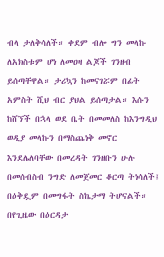ብላ ታለቅሳለች። ቀደም ብሎ ግን መላኩ ለአክስቱም ሆነ ለመዐዛ ልጆች ገንዘብ ይሰጣቸዋል። ታሪኳን ከመናገሯም በፊት አምስት ሺህ ብር ያህል ይሰጣታል። እሱን ከሸኘች በኋላ ወደ ቤት በመመለስ ከእንግዲህ ወዲያ መላኩን በማስጨነቅ መኖር እንደሌለባቸው በመረዳት ገንዘቡን ሁሉ በመሰብስብ ንግድ ለመጀመር ቆርጣ ትነሳለች፤ በዕቅዷም በመግፋት ስኬታማ ትሆናልች። በየጊዜው በዕርዳታ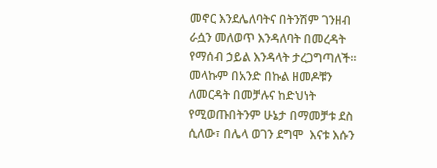መኖር እንደሌለባትና በትንሽም ገንዘብ ራሷን መለወጥ እንዳለባት በመረዳት የማሰብ ኃይል እንዳላት ታረጋግጣለች። መላኩም በአንድ በኩል ዘመዶቹን ለመርዳት በመቻሉና ከድህነት የሚወጡበትንም ሁኔታ በማመቻቱ ደስ ሲለው፣ በሌላ ወገን ደግሞ  እናቱ እሱን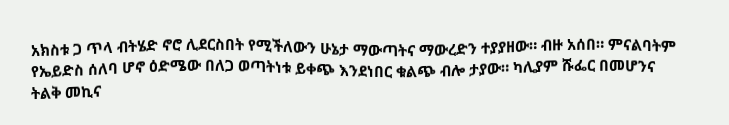አክስቱ ጋ ጥላ ብትሄድ ኖሮ ሊደርስበት የሚችለውን ሁኔታ ማውጣትና ማውረድን ተያያዘው። ብዙ አሰበ። ምናልባትም የኤይድስ ሰለባ ሆኖ ዕድሜው በለጋ ወጣትነቱ ይቀጭ እንደነበር ቁልጭ ብሎ ታያው። ካሊያም ሹፌር በመሆንና ትልቅ መኪና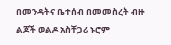በመንዳትና ቤተሰብ በመመስረት ብዙ ልጆች ወልዶ አስቸጋሪ ኑሮም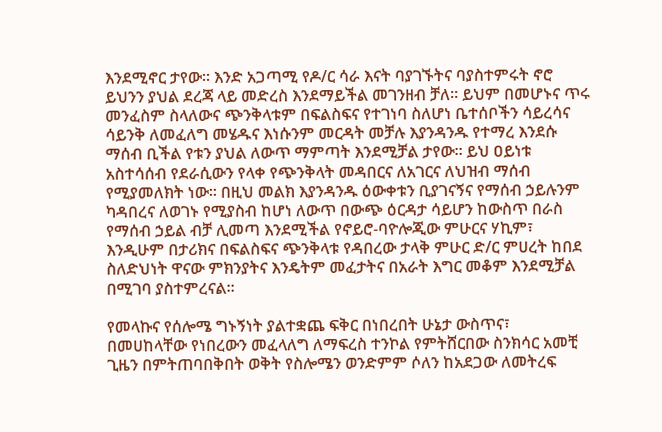እንደሚኖር ታየው። እንድ አጋጣሚ የዶ/ር ሳራ እናት ባያገኙትና ባያስተምሩት ኖሮ ይህንን ያህል ደረጃ ላይ መድረስ እንደማይችል መገንዘብ ቻለ። ይህም በመሆኑና ጥሩ መንፈስም ስላለውና ጭንቅላቱም በፍልስፍና የተገነባ ስለሆነ ቤተሰቦችን ሳይረሳና ሳይንቅ ለመፈለግ መሄዱና እነሱንም መርዳት መቻሉ እያንዳንዱ የተማረ እንደሱ ማሰብ ቢችል የቱን ያህል ለውጥ ማምጣት እንደሚቻል ታየው። ይህ ዐይነቱ አስተሳሰብ የደራሲውን የላቀ የጭንቅላት መዳበርና ለአገርና ለህዝብ ማሰብ የሚያመለክት ነው። በዚህ መልክ እያንዳንዱ ዕውቀቱን ቢያገናኝና የማሰብ ኃይሉንም ካዳበረና ለወገኑ የሚያስብ ከሆነ ለውጥ በውጭ ዕርዳታ ሳይሆን ከውስጥ በራስ የማሰብ ኃይል ብቻ ሊመጣ እንደሚችል የኖይሮ-ባዮሎጂው ምሁርና ሃኪም፣ እንዲሁም በታሪክና በፍልስፍና ጭንቅላቱ የዳበረው ታላቅ ምሁር ድ/ር ምሀረት ከበደ ስለድህነት ዋናው ምክንያትና እንዴትም መፈታትና በአራት እግር መቆም እንደሚቻል በሚገባ ያስተምረናል።

የመላኩና የሰሎሜ ግኑኝነት ያልተቋጨ ፍቅር በነበረበት ሁኔታ ውስጥና፣ በመሀከላቸው የነበረውን መፈላለግ ለማፍረስ ተንኮል የምትሸርበው ስንክሳር አመቺ ጊዜን በምትጠባበቅበት ወቅት የስሎሜን ወንድምም ሶለን ከአደጋው ለመትረፍ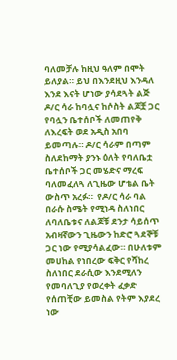ባለመቻሉ ከዚህ ዓለም በሞት ይለያል። ይህ በእንደዚህ እንዳለ እንደ እናት ሆነው ያሳደጓት ልጅ ዶ/ር ሳራ ከባሏና ከሶስት ልጆቿ ጋር የባሏን ቤተሰቦች ለመጠየቅ ለእረፍት ወደ አዲስ አበባ ይመጣሉ። ዶ/ር ሳራም በጣም ስለደከማት ያንኑ ዕለት የባለቤቷ ቤተሰቦች ጋር መሄድና ማረፍ ባለመፈለጓ ለጊዜው ሆቴል ቤት ውስጥ አረፉ።  የዶ/ር ሳራ ባል በራሱ ስሜት የሚነዳ ስለነበር ለባለቤቱና ለልጆቹ ደንታ ሳይሰጥ አብዛኛውን ጊዜውን ከድሮ ጓደኞቹ ጋር ነው የሚያሳልፈው። በሁለቱም መሀከል የነበረው ፍቅር የሻከረ ስለነበር ደራሲው እንደሚለን የመባለጊያ የወረቀት ፈቃድ የሰጠቺው ይመስል የትም እያደረ ነው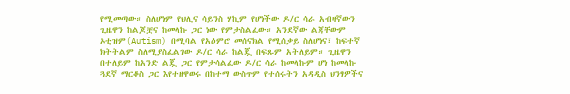የሚመጣው። ስለሆነም የህሊና ሳይንስ ሃኪም የሆነችው ዶ/ር ሳራ አብዛኛውን ጊዜዋን ከልጆቿና ከመላኩ ጋር ነው የምታስልፈው። አንደኛው ልጃቸውም ኦቲዝም(Autism) በሚባል የአዕምሮ መሰናክል የሚሰቃይ ስለሆነና፣ ከፍተኛ ክትትልም ስለሚያስፈልገው ዶ/ር ሳራ ከልጇ በፍጹም አትለይም። ጊዜዋን በተለይም ከአንድ ልጇ ጋር የምታሳልፈው ዶ/ር ሳራ ከመላኩም ሆነ ከመላኩ ጓደኛ ማርቆስ ጋር እየተዘዋወሩ በከተማ ውስጥም የተሰሩትን አዳዲስ ህንፃዎችና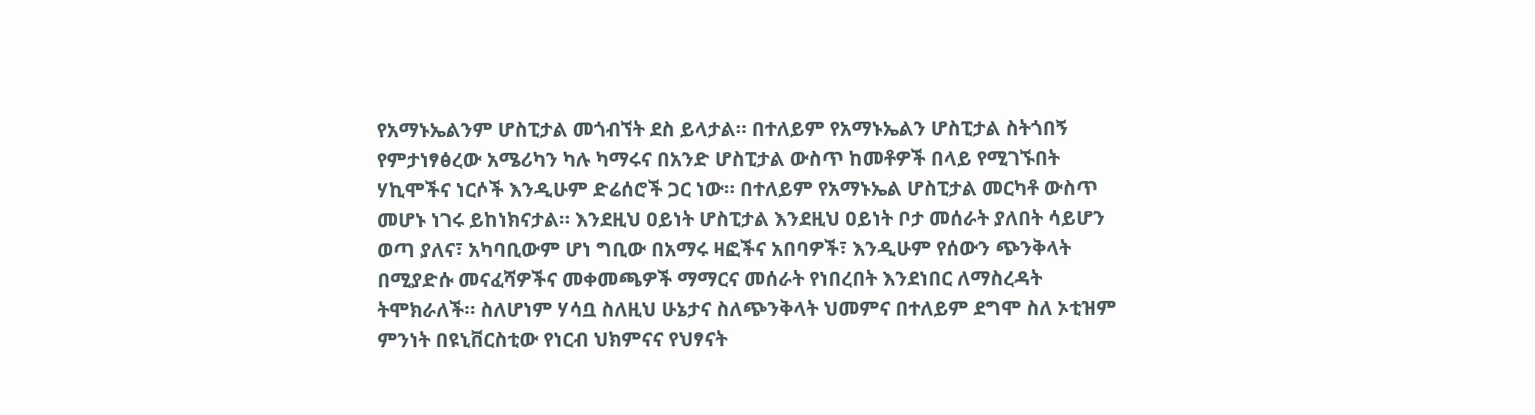የአማኑኤልንም ሆስፒታል መጎብኘት ደስ ይላታል። በተለይም የአማኑኤልን ሆስፒታል ስትጎበኝ የምታነፃፅረው አሜሪካን ካሉ ካማሩና በአንድ ሆስፒታል ውስጥ ከመቶዎች በላይ የሚገኙበት ሃኪሞችና ነርሶች እንዲሁም ድሬሰሮች ጋር ነው። በተለይም የአማኑኤል ሆስፒታል መርካቶ ውስጥ መሆኑ ነገሩ ይከነክናታል። እንደዚህ ዐይነት ሆስፒታል እንደዚህ ዐይነት ቦታ መሰራት ያለበት ሳይሆን ወጣ ያለና፣ አካባቢውም ሆነ ግቢው በአማሩ ዛፎችና አበባዎች፣ እንዲሁም የሰውን ጭንቅላት በሚያድሱ መናፈሻዎችና መቀመጫዎች ማማርና መሰራት የነበረበት እንደነበር ለማስረዳት ትሞክራለች። ስለሆነም ሃሳቧ ስለዚህ ሁኔታና ስለጭንቅላት ህመምና በተለይም ደግሞ ስለ ኦቲዝም ምንነት በዩኒቨርስቲው የነርብ ህክምናና የህፃናት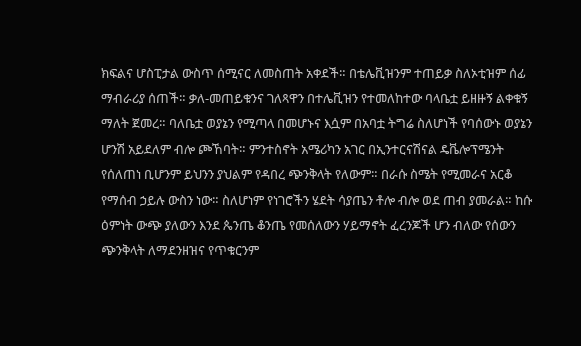ክፍልና ሆስፒታል ውስጥ ሰሚናር ለመስጠት አቀደች። በቴሌቪዝንም ተጠይቃ ስለኦቲዝም ሰፊ ማብራሪያ ሰጠች። ቃለ-መጠይቁንና ገለጻዋን በተሌቪዝን የተመለከተው ባላቤቷ ይዘዙኝ ልቀቁኝ ማለት ጀመረ። ባለቤቷ ወያኔን የሚጣላ በመሆኑና እሷም በአባቷ ትግሬ ስለሆነች የባሰውኑ ወያኔን ሆንሽ አይደለም ብሎ ጮኸባት። ምንተስኖት አሜሪካን አገር በኢንተርናሽናል ዴቬሎፕሜንት የሰለጠነ ቢሆንም ይህንን ያህልም የዳበረ ጭንቅላት የለውም። በራሱ ስሜት የሚመራና አርቆ የማሰብ ኃይሉ ውስን ነው። ስለሆነም የነገሮችን ሄደት ሳያጤን ቶሎ ብሎ ወደ ጠብ ያመራል። ከሱ ዕምነት ውጭ ያለውን እንደ ጴንጤ ቆንጤ የመሰለውን ሃይማኖት ፈረንጆች ሆን ብለው የሰውን ጭንቅላት ለማደንዘዝና የጥቁርንም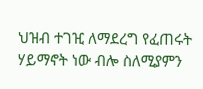ህዝብ ተገዢ ለማደረግ የፈጠሩት ሃይማኖት ነው ብሎ ስለሚያምን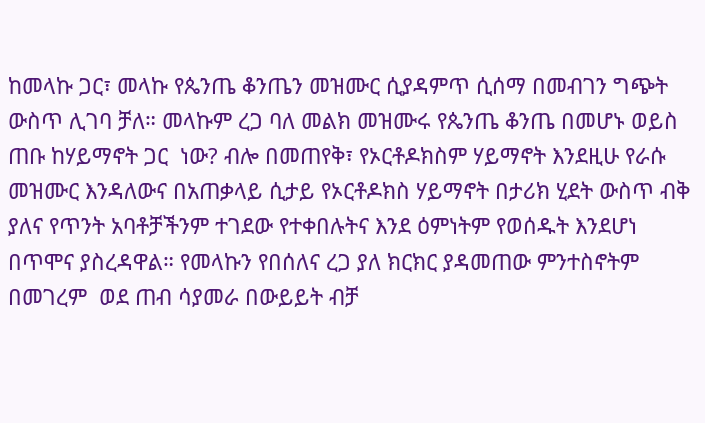ከመላኩ ጋር፣ መላኩ የጴንጤ ቆንጤን መዝሙር ሲያዳምጥ ሲሰማ በመብገን ግጭት ውስጥ ሊገባ ቻለ። መላኩም ረጋ ባለ መልክ መዝሙሩ የጴንጤ ቆንጤ በመሆኑ ወይስ ጠቡ ከሃይማኖት ጋር  ነው? ብሎ በመጠየቅ፣ የኦርቶዶክስም ሃይማኖት እንደዚሁ የራሱ መዝሙር እንዳለውና በአጠቃላይ ሲታይ የኦርቶዶክስ ሃይማኖት በታሪክ ሂደት ውስጥ ብቅ ያለና የጥንት አባቶቻችንም ተገደው የተቀበሉትና እንደ ዕምነትም የወሰዱት እንደሆነ በጥሞና ያስረዳዋል። የመላኩን የበሰለና ረጋ ያለ ክርክር ያዳመጠው ምንተስኖትም በመገረም  ወደ ጠብ ሳያመራ በውይይት ብቻ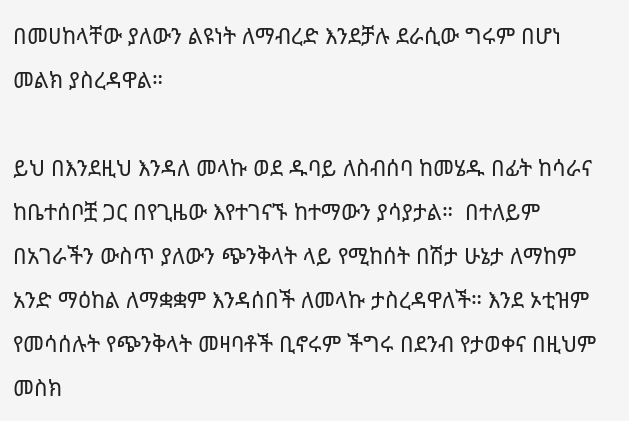በመሀከላቸው ያለውን ልዩነት ለማብረድ እንደቻሉ ደራሲው ግሩም በሆነ መልክ ያስረዳዋል።

ይህ በእንደዚህ እንዳለ መላኩ ወደ ዱባይ ለስብሰባ ከመሄዱ በፊት ከሳራና ከቤተሰቦቿ ጋር በየጊዜው እየተገናኙ ከተማውን ያሳያታል።  በተለይም በአገራችን ውስጥ ያለውን ጭንቅላት ላይ የሚከሰት በሽታ ሁኔታ ለማከም አንድ ማዕከል ለማቋቋም እንዳሰበች ለመላኩ ታስረዳዋለች። እንደ ኦቲዝም የመሳሰሉት የጭንቅላት መዛባቶች ቢኖሩም ችግሩ በደንብ የታወቀና በዚህም መስክ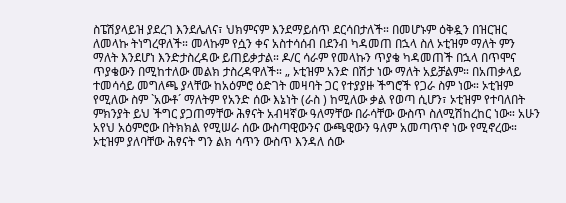ስፔሽያላይዝ ያደረገ እንደሌለና፣ ህክምናም እንደማይሰጥ ደርሳበታለች። በመሆኑም ዕቅዷን በዝርዝር ለመላኩ ትነግረዋለች። መላኩም የሷን ቀና አስተሳሰብ በደንብ ካዳመጠ በኋላ ስለ ኦቲዝም ማለት ምን ማለት እንደሆነ እንድታስረዳው ይጠይቃታል። ዶ/ር ሳራም የመላኩን ጥያቄ ካዳመጠች በኋላ በጥሞና ጥያቄውን በሚከተለው መልክ ታስረዳዋለች። „ ኦቲዝም አንድ በሽታ ነው ማለት አይቻልም። በአጠቃላይ ተመሳሳይ መግለጫ ያላቸው ከአዕምሮ ዕድገት መዛባት ጋር የተያያዙ ችግሮች የጋራ ስም ነው። ኦቲዝም የሚለው ስም `አውቶ´ ማለትም የአንድ ሰው እኔነት (ራስ ) ከሚለው ቃል የወጣ ሲሆን፣ ኦቲዝም የተባለበት ምክንያት ይህ ችግር ያጋጠማቸው ሕፃናት አብዛኛው ዓለማቸው በራሳቸው ውስጥ ስለሚሽከረከር ነው። አሁን አየህ አዕምሮው በትክክል የሚሠራ ሰው ውስጣዊውንና ውጫዊውን ዓለም አመጣጥኖ ነው የሚኖረው። ኦቲዝም ያለባቸው ሕፃናት ግን ልክ ሳጥን ውስጥ እንዳለ ሰው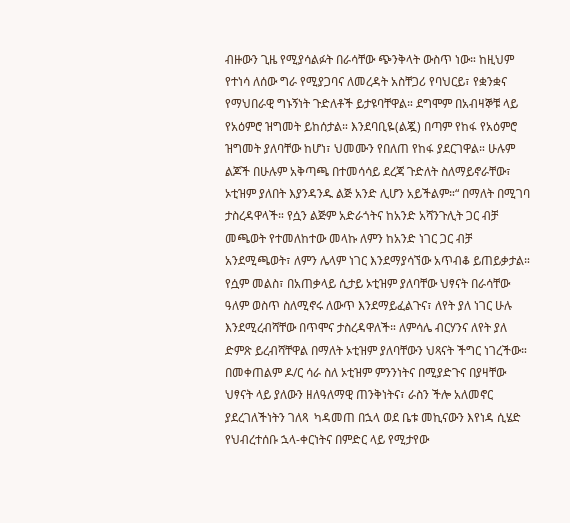ብዙውን ጊዜ የሚያሳልፉት በራሳቸው ጭንቅላት ውስጥ ነው። ከዚህም የተነሳ ለሰው ግራ የሚያጋባና ለመረዳት አስቸጋሪ የባህርይ፣ የቋንቋና የማህበራዊ ግኑኝነት ጉድለቶች ይታዩባቸዋል። ደግሞም በአብዛኞቹ ላይ የአዕምሮ ዝግመት ይከሰታል። እንደባቢዬ(ልጇ) በጣም የከፋ የአዕምሮ ዝግመት ያለባቸው ከሆነ፣ ህመሙን የበለጠ የከፋ ያደርገዋል። ሁሉም  ልጆች በሁሉም አቅጣጫ በተመሳሳይ ደረጃ ጉድለት ስለማይኖራቸው፣ ኦቲዝም ያለበት እያንዳንዱ ልጅ አንድ ሊሆን አይችልም።“ በማለት በሚገባ ታስረዳዋላች። የሷን ልጅም አድራጎትና ከአንድ አሻንጉሊት ጋር ብቻ መጫወት የተመለከተው መላኩ ለምን ከአንድ ነገር ጋር ብቻ አንደሚጫወት፣ ለምን ሌላም ነገር እንደማያሳኘው አጥብቆ ይጠይቃታል። የሷም መልስ፣ በአጠቃላይ ሲታይ ኦቲዝም ያለባቸው ህፃናት በራሳቸው ዓለም ወስጥ ስለሚኖሩ ለውጥ እንደማይፈልጉና፣ ለየት ያለ ነገር ሁሉ እንደሚረብሻቸው በጥሞና ታስረዳዋለች። ለምሳሌ ብርሃንና ለየት ያለ ድምጽ ይረብሻቸዋል በማለት ኦቲዝም ያለባቸውን ህጻናት ችግር ነገረችው። በመቀጠልም ዶ/ር ሳራ ስለ ኦቲዝም ምንንነትና በሚያድጉና በያዛቸው ህፃናት ላይ ያለውን ዘለዓለማዊ ጠንቅነትና፣ ራስን ችሎ አለመኖር ያደረገለችነትን ገለጻ  ካዳመጠ በኋላ ወደ ቤቱ መኪናውን እየነዳ ሲሄድ የህብረተሰቡ ኋላ-ቀርነትና በምድር ላይ የሚታየው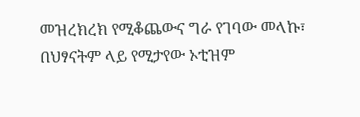መዝረክረክ የሚቆጨውና ግራ የገባው መላኩ፣ በህፃናትም ላይ የሚታየው ኦቲዝም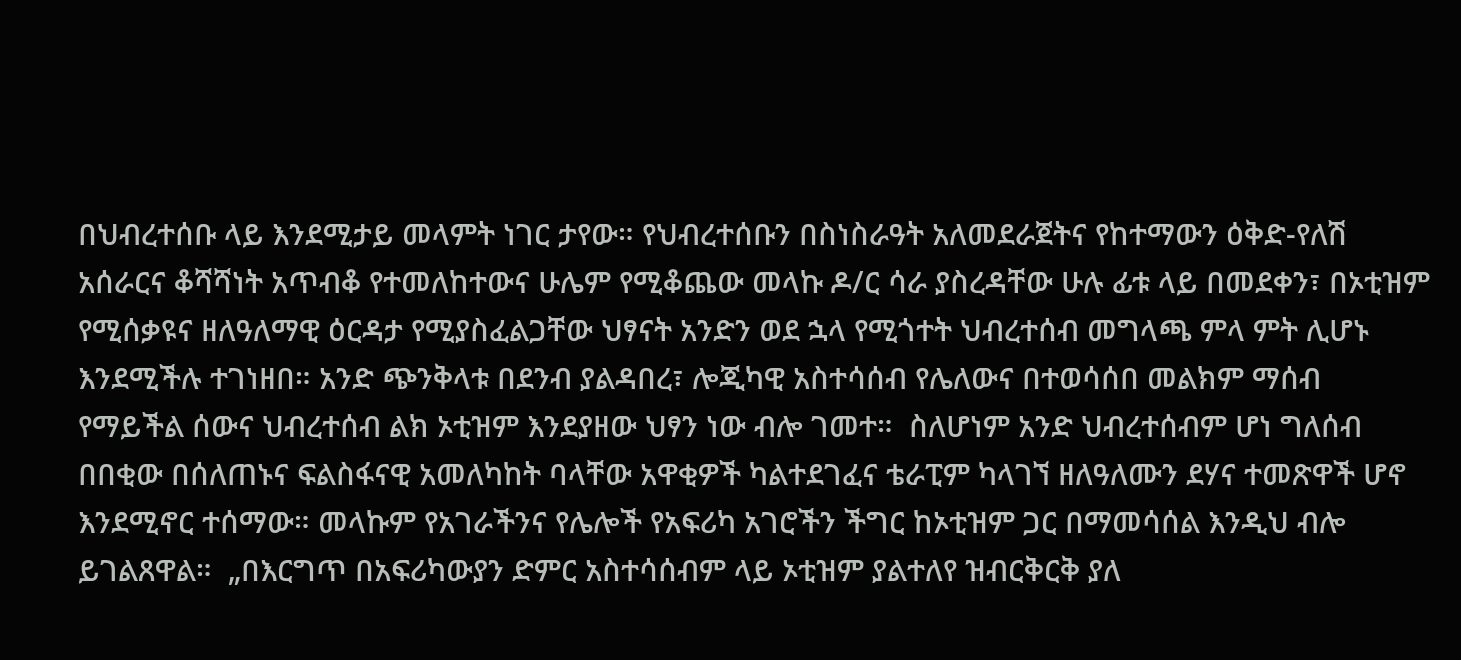በህብረተሰቡ ላይ እንደሚታይ መላምት ነገር ታየው። የህብረተሰቡን በስነስራዓት አለመደራጀትና የከተማውን ዕቅድ-የለሽ አሰራርና ቆሻሻነት አጥብቆ የተመለከተውና ሁሌም የሚቆጨው መላኩ ዶ/ር ሳራ ያስረዳቸው ሁሉ ፊቱ ላይ በመደቀን፣ በኦቲዝም የሚሰቃዩና ዘለዓለማዊ ዕርዳታ የሚያስፈልጋቸው ህፃናት አንድን ወደ ኋላ የሚጎተት ህብረተሰብ መግላጫ ምላ ምት ሊሆኑ እንደሚችሉ ተገነዘበ። አንድ ጭንቅላቱ በደንብ ያልዳበረ፣ ሎጂካዊ አስተሳሰብ የሌለውና በተወሳሰበ መልክም ማሰብ የማይችል ሰውና ህብረተሰብ ልክ ኦቲዝም እንደያዘው ህፃን ነው ብሎ ገመተ።  ስለሆነም አንድ ህብረተሰብም ሆነ ግለሰብ በበቂው በሰለጠኑና ፍልስፋናዊ አመለካከት ባላቸው አዋቂዎች ካልተደገፈና ቴራፒም ካላገኘ ዘለዓለሙን ደሃና ተመጽዋች ሆኖ እንደሚኖር ተሰማው። መላኩም የአገራችንና የሌሎች የአፍሪካ አገሮችን ችግር ከኦቲዝም ጋር በማመሳሰል እንዲህ ብሎ ይገልጸዋል።  „በእርግጥ በአፍሪካውያን ድምር አስተሳሰብም ላይ ኦቲዝም ያልተለየ ዝብርቅርቅ ያለ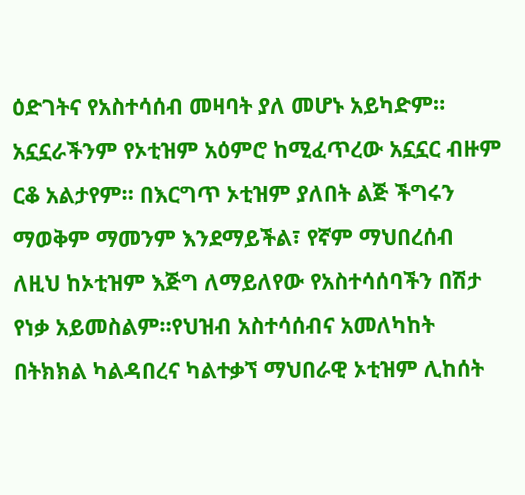ዕድገትና የአስተሳሰብ መዛባት ያለ መሆኑ አይካድም። አኗኗራችንም የኦቲዝም አዕምሮ ከሚፈጥረው አኗኗር ብዙም ርቆ አልታየም። በእርግጥ ኦቲዝም ያለበት ልጅ ችግሩን ማወቅም ማመንም እንደማይችል፣ የኛም ማህበረሰብ ለዚህ ከኦቲዝም እጅግ ለማይለየው የአስተሳሰባችን በሽታ የነቃ አይመስልም።የህዝብ አስተሳሰብና አመለካከት በትክክል ካልዳበረና ካልተቃኘ ማህበራዊ ኦቲዝም ሊከሰት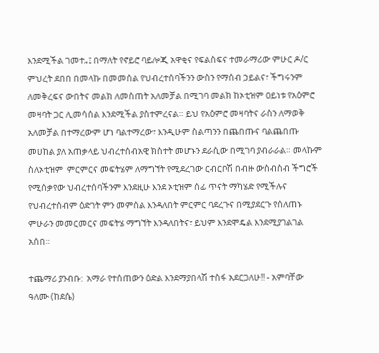እንደሚችል ገመተ„፤ በማለት የኖይሮ ባይሎጂ አዋቂና የፍልስፍና ተመራማሪው ምሁር ዶ/ር ምህረት ደበበ በመላኩ በመመሰል የህብረተሰባችንን ውስን የማሰብ ኃይልና፣ ችግሩንም ለመቅረፍና ውበትና መልክ ለመስጠት አለመቻል በሚገባ መልክ ከኦቲዝም ዐይነቱ የአዕምሮ መዛባት ጋር ሊመሳሰል እንደሚችል ያስተምረናል። ይህ የአዕምሮ መዛባትና ራስን ለማወቅ አለመቻል በተማረውም ሆነ ባልተማረው፣ እንዲሁም ስልጣንን በጨበጡና ባልጨበጡ መሀከል ያለ አጠቃላይ ህብረተሰብአዊ ክስተት መሆኑን ደራሲው በሚገባ ያብራራል። መላኩም ስለኦቲዝም  ምርምርና መፍትሄም ለማግኘት የሚደረገው ርብርቦሽ በብዙ ውስብስብ ችግሮች የሚሰቃየው ህብረተሰባችንም እንደዚሁ እንደ ኦቲዝም ሰፊ ጥናት ማካሄድ የሚችሉና የህብረተሰብም ዕድገት ምን መምሰል እንዳለበት ምርምር ባደረጉና በሚያደርጉ የሰለጠኑ ምሁራን መመርመርና መፍትሄ ማግኘት እንዳለበትና፣ ይህም እንደሞዴል እንደሚያገልገል አሰበ።

ተጨማሪ ያንብቡ:  አማራ የተሰጠውን ዕድል እንደማያበላሽ ተስፋ አደርጋለሁ!! - አምባቸው ዓለሙ (ከደሴ)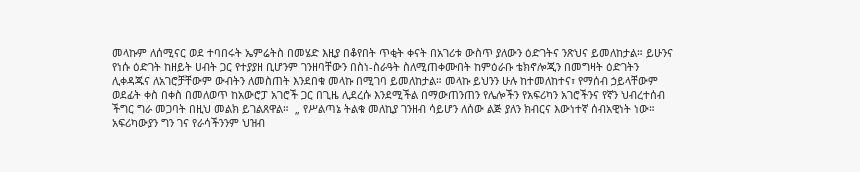መላኩም ለሰሚናር ወደ ተባበሩት ኤምሬትስ በመሄድ እዚያ በቆየበት ጥቂት ቀናት በአገሪቱ ውስጥ ያለውን ዕድገትና ንጽህና ይመለከታል። ይሁንና የነሱ ዕድገት ከዘይት ሀብት ጋር የተያያዘ ቢሆንም ገንዘባቸውን በስነ-ስራዓት ስለሚጠቀሙበት ከምዕራቡ ቴክኖሎጂን በመግዛት ዕድገትን ሊቀዳጁና ለአገሮቻቸውም ውብትን ለመስጠት እንደበቁ መላኩ በሚገባ ይመለከታል። መላኩ ይህንን ሁሉ ከተመለከተና፣ የማሰብ ኃይላቸውም ወደፊት ቀስ በቀስ በመለወጥ ከአውሮፓ አገሮች ጋር በጊዜ ሊደረሱ እንደሚችል በማውጠንጠን የሌሎችን የአፍሪካን አገሮችንና የኛን ህብረተሰብ ችግር ግራ መጋባት በዚህ መልክ ይገልጸዋል።  „ የሥልጣኔ ትልቁ መለኪያ ገንዘብ ሳይሆን ለሰው ልጅ ያለን ክብርና እውነተኛ ሰብአዊነት ነው። አፍሪካውያን ግን ገና የራሳችንንም ህዝብ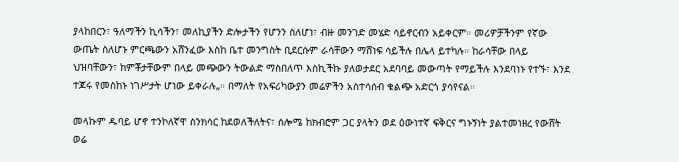ያላከበርን፣ ዓለማችን ኪሳችን፣ መለኪያችን ድሎታችን የሆንን ስለሆነ፣ ብዙ መንገድ መሄድ ሳይኖርብን አይቀርም። መሪዎቻችንም የኛው ውጤት ስለሆኑ ምርጫውን አሸንፈው እስከ ቤተ መንግስት ቢደርሱም ራሳቸውን ማሸነፍ ሳይችሉ በሌላ ይተካሉ። ከራሳቸው በላይ ህዝባቸውን፣ ከምቾታቸውም በላይ መጭውን ትውልድ ማስበለጥ እስኪችኩ ያለወታደር አደባባይ መውጣት የማይችሉ እንደባነኑ የተኙ፣ እንደ ተጆሩ የመስከኑ ነገሥታት ሆነው ይቀራሉ„። በማለት የአፍሪካውያን መሬዎችን አስተሳሰብ ቁልጭ አድርጎ ያሳየናል።

መላኩም ዱባይ ሆኖ ተንኮለኛዋ ስንክሳር ከደወለችለትና፣ ሰሎሜ ከክብሮም ጋር ያላትን ወደ ዕውነተኛ ፍቅርና ግኑኝነት ያልተመነዘረ የውሸት ወሬ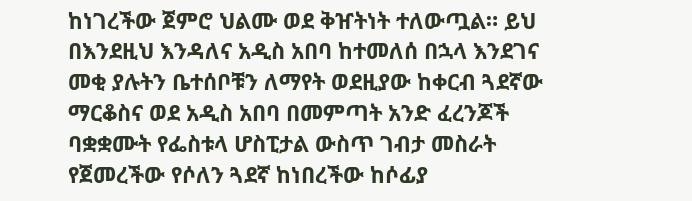ከነገረችው ጀምሮ ህልሙ ወደ ቅዠትነት ተለውጧል። ይህ በእንደዚህ እንዳለና አዲስ አበባ ከተመለሰ በኋላ እንደገና መቂ ያሉትን ቤተሰቦቹን ለማየት ወደዚያው ከቀርብ ጓደኛው ማርቆስና ወደ አዲስ አበባ በመምጣት አንድ ፈረንጆች ባቋቋሙት የፌስቱላ ሆስፒታል ውስጥ ገብታ መስራት የጀመረችው የሶለን ጓደኛ ከነበረችው ከሶፊያ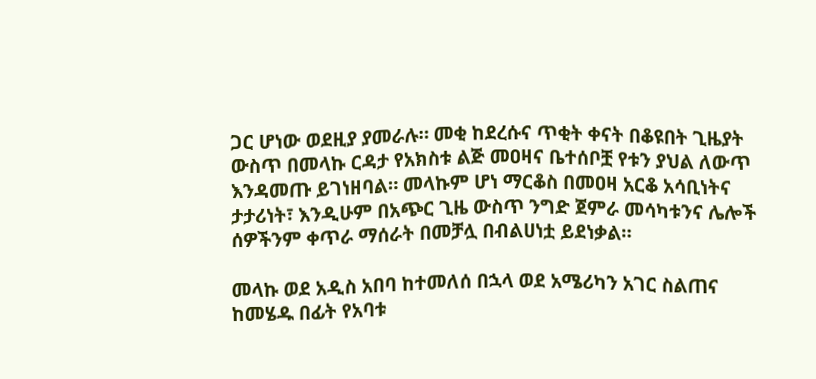ጋር ሆነው ወደዚያ ያመራሉ። መቂ ከደረሱና ጥቂት ቀናት በቆዩበት ጊዜያት ውስጥ በመላኩ ርዳታ የአክስቱ ልጅ መዐዛና ቤተሰቦቿ የቱን ያህል ለውጥ እንዳመጡ ይገነዘባል። መላኩም ሆነ ማርቆስ በመዐዛ አርቆ አሳቢነትና ታታሪነት፣ እንዲሁም በአጭር ጊዜ ውስጥ ንግድ ጀምራ መሳካቱንና ሌሎች ሰዎችንም ቀጥራ ማሰራት በመቻሏ በብልሀነቷ ይደነቃል።

መላኩ ወደ አዲስ አበባ ከተመለሰ በኋላ ወደ አሜሪካን አገር ስልጠና ከመሄዱ በፊት የአባቱ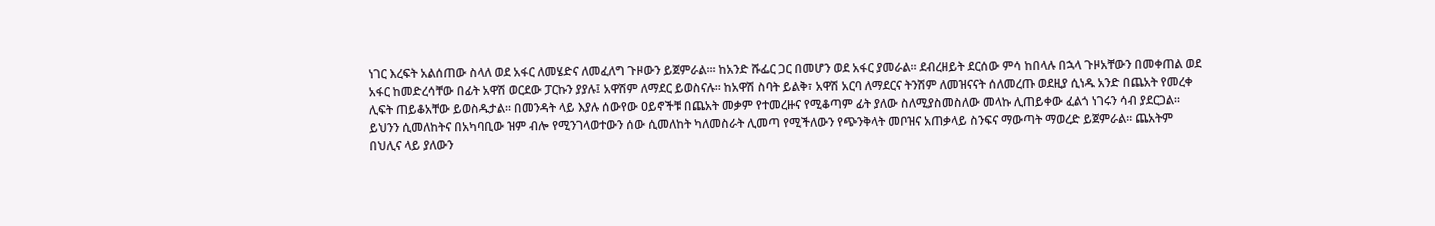ነገር እረፍት አልሰጠው ስላለ ወደ አፋር ለመሄድና ለመፈለግ ጉዞውን ይጀምራል።፡ ከአንድ ሹፌር ጋር በመሆን ወደ አፋር ያመራል። ደብረዘይት ደርሰው ምሳ ከበላሉ በኋላ ጉዞአቸውን በመቀጠል ወደ አፋር ከመድረሳቸው በፊት አዋሽ ወርደው ፓርኩን ያያሉ፤ አዋሽም ለማደር ይወስናሉ። ከአዋሽ ስባት ይልቅ፣ አዋሽ አርባ ለማደርና ትንሽም ለመዝናናት ሰለመረጡ ወደዚያ ሲነዱ አንድ በጨአት የመረቀ ሊፍት ጠይቆአቸው ይወስዱታል። በመንዳት ላይ እያሉ ሰውየው ዐይኖችቹ በጨአት መቃም የተመረዙና የሚቆጣም ፊት ያለው ስለሚያስመስለው መላኩ ሊጠይቀው ፈልጎ ነገሩን ሳብ ያደርጋል። ይህንን ሲመለከትና በአካባቢው ዝም ብሎ የሚንገላወተውን ሰው ሲመለከት ካለመስራት ሊመጣ የሚችለውን የጭንቅላት መቦዝና አጠቃላይ ስንፍና ማውጣት ማወረድ ይጀምራል። ጨአትም በህሊና ላይ ያለውን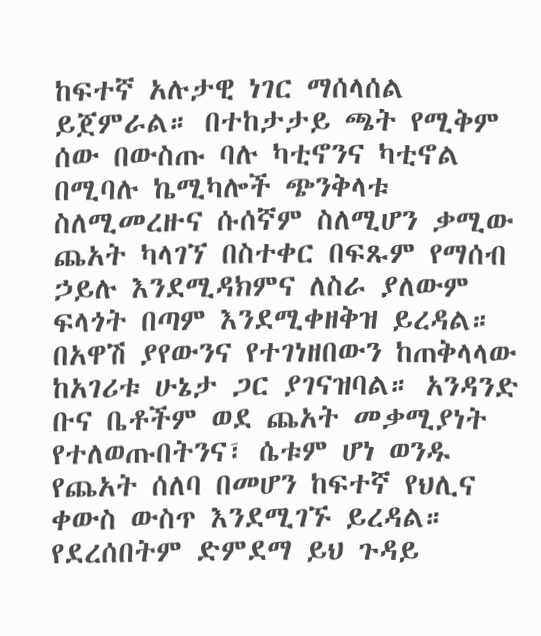ከፍተኛ አሉታዊ ነገር ማሰላሰል ይጀምራል። በተከታታይ ጫት የሚቅም ሰው በውስጡ ባሉ ካቲኖንና ካቲኖል በሚባሉ ኬሚካሎች ጭንቅላቱ ስለሚመረዙና ሱሰኛም ስለሚሆን ቃሚው ጨአት ካላገኘ በስተቀር በፍጹም የማሰብ ኃይሉ እንደሚዳክምና ለስራ ያለውም ፍላጎት በጣም እንደሚቀዘቅዝ ይረዳል። በአዋሽ ያየውንና የተገነዘበውን ከጠቅላላው ከአገሪቱ ሁኔታ ጋር ያገናዝባል። አንዳንድ ቡና ቤቶችም ወደ ጨአት መቃሚያነት የተለወጡበትንና፣ ሴቱም ሆነ ወንዱ የጨአት ሰለባ በመሆን ከፍተኛ የህሊና ቀውስ ውስጥ እንደሚገኙ ይረዳል። የደረሰበትም ድምደማ ይህ ጉዳይ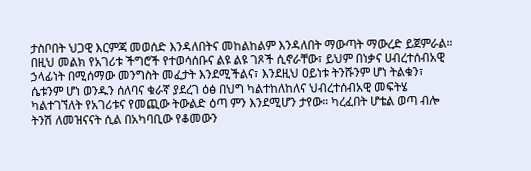ታስቦበት ህጋዊ እርምጃ መወሰድ እንዳለበትና መከልከልም እንዳለበት ማውጣት ማውረድ ይጀምራል። በዚህ መልክ የአገሪቱ ችግሮች የተወሳሰቡና ልዩ ልዩ ገጾች ሲኖራቸው፣ ይህም በነቃና ሀብረተሰብአዊ ኃላፊነት በሚሰማው መንግስት መፈታት እንደሚችልና፣ እንደዚህ ዐይነቱ ትንሹንም ሆነ ትልቁን፣ ሴቱንም ሆነ ወንዱን ሰለባና ቁራኛ ያደረገ ዕፅ በህግ ካልተከለከለና ህብረተሰብአዊ መፍትሄ ካልተገኘለት የአገሪቱና የመጪው ትውልድ ዕጣ ምን እንደሚሆን ታየው። ካረፈበት ሆቴል ወጣ ብሎ ትንሽ ለመዝናናት ሲል በአካባቢው የቆመውን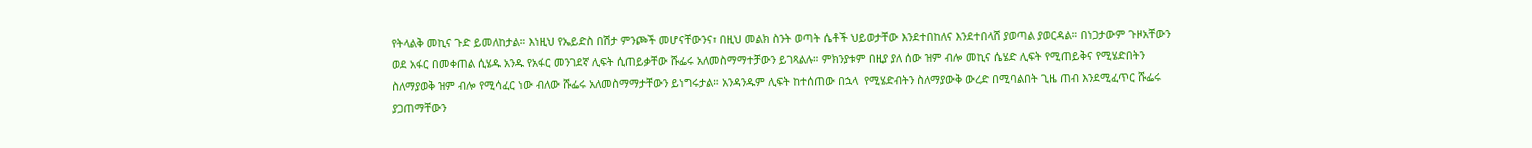የትላልቅ መኪና ጉድ ይመለከታል። እነዚህ የኤይድስ በሽታ ምንጮች መሆናቸውንና፣ በዚህ መልክ ስንት ወጣት ሴቶች ህይወታቸው እንደተበከለና እንደተበላሸ ያወጣል ያወርዳል። በነጋታውም ጉዞአቸውን ወደ አፋር በመቀጠል ሲሄዱ አንዱ የአፋር መንገደኛ ሊፍት ሲጠይቃቸው ሹፌሩ አለመስማማተቻውን ይገጻልሉ። ምክንያቱም በዚያ ያለ ሰው ዝም ብሎ መኪና ሴሄድ ሊፍት የሚጠይቅና የሚሄድበትን ስለማያወቅ ዝም ብሎ የሚሳፈር ነው ብለው ሹፌሩ አለመስማማታቸውን ይነግሩታል። አንዳንዱም ሊፍት ከተሰጠው በኋላ  የሚሄድብትን ስለማያውቅ ውረድ በሚባልበት ጊዜ ጠብ እንደሚፈጥር ሹፌሩ ያጋጠማቸውን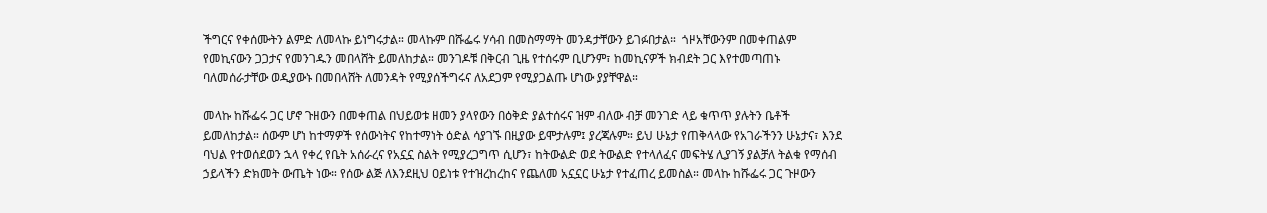ችግርና የቀሰሙትን ልምድ ለመላኩ ይነግሩታል። መላኩም በሹፌሩ ሃሳብ በመስማማት መንዳታቸውን ይገፉበታል።  ጎዞአቸውንም በመቀጠልም የመኪናውን ጋጋታና የመንገዱን መበላሸት ይመለከታል። መንገዶቹ በቅርብ ጊዜ የተሰሩም ቢሆንም፣ ከመኪናዎች ክብደት ጋር እየተመጣጠኑ ባለመሰራታቸው ወዲያውኑ በመበላሸት ለመንዳት የሚያሰችግሩና ለአደጋም የሚያጋልጡ ሆነው ያያቸዋል።

መላኩ ከሹፌሩ ጋር ሆኖ ጉዘውን በመቀጠል በህይወቱ ዘመን ያላየውን በዕቅድ ያልተሰሩና ዝም ብለው ብቻ መንገድ ላይ ቁጥጥ ያሉትን ቤቶች ይመለከታል። ሰውም ሆነ ከተማዎች የሰውነትና የከተማነት ዕድል ሳያገኙ በዚያው ይሞታሉም፤ ያረጃሉም። ይህ ሁኔታ የጠቅላላው የአገራችንን ሁኔታና፣ እንደ ባህል የተወሰደወን ኋላ የቀረ የቤት አሰራረና የአኗኗ ስልት የሚያረጋግጥ ሲሆን፣ ከትውልድ ወደ ትውልድ የተላለፈና መፍትሄ ሊያገኝ ያልቻለ ትልቁ የማሰብ ኃይላችን ድክመት ውጤት ነው። የሰው ልጅ ለእንደዚህ ዐይነቱ የተዝረከረከና የጨለመ አኗኗር ሁኔታ የተፈጠረ ይመስል። መላኩ ከሹፌሩ ጋር ጉዞውን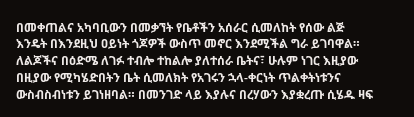በመቀጠልና አካባቢውን በመቃኘት የቤቶችን አሰራር ሲመለከት የሰው ልጅ እንዴት በእንደዚህ ዐይነት ጎጆዎች ውስጥ መኖር እንደሚችል ግራ ይገባዋል። ለልጆችና በዕድሜ ለገፉ ተብሎ ተከልሎ ያለተሰራ ቤትና፣ ሁሉም ነገር እዚያው በዚያው የሚካሄድበትን ቤት ሲመለክት የአገሩን ኋላ-ቀርነት ጥልቀትነቱንና ውስብስብነቱን ይገነዘባል። በመንገድ ላይ እያሉና በረሃውን እያቋረጡ ሲሄዱ ዛፍ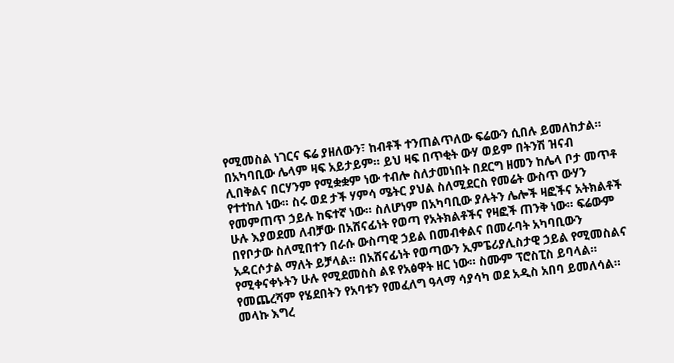የሚመስል ነገርና ፍሬ ያዘለውን፣ ከብቶች ተንጠልጥለው ፍሬውን ሲበሉ ይመለከታል። በአካባቢው ሌላም ዛፍ አይታይም። ይህ ዛፍ በጥቂት ውሃ ወይም በትንሽ ዝናብ ሊበቅልና በርሃንም የሚቋቋም ነው ተብሎ ስለታመነበት በደርግ ዘመን ከሌላ ቦታ መጥቶ የተተከለ ነው። ስሩ ወደ ታች ሃምሳ ሜትር ያህል ስለሚደርስ የመሬት ውስጥ ውሃን የመምጠጥ ኃይሉ ከፍተኛ ነው። ስለሆነም በአካባቢው ያሉትን ሌሎች ዛፎችና አትክልቶች ሁሉ እያወደመ ለብቻው በአሸናፊነት የወጣ የአትክልቶችና የዛፎች ጠንቅ ነው። ፍሬውም በየቦታው ስለሚበተን በራሱ ውስጣዊ ኃይል በመብቀልና በመራባት አካባቢውን አዳርሶታል ማለት ይቻላል። በአሸናፊነት የወጣውን ኢምፔሪያሊስታዊ ኃይል የሚመስልና የሚቀናቀኑትን ሁሉ የሚደመስስ ልዩ የአፅዋት ዘር ነው። ስሙም ፕሮስፒስ ይባላል። የመጨረሻም የሄደበትን የአባቱን የመፈለግ ዓላማ ሳያሳካ ወደ አዲስ አበባ ይመለሳል። መላኩ እግረ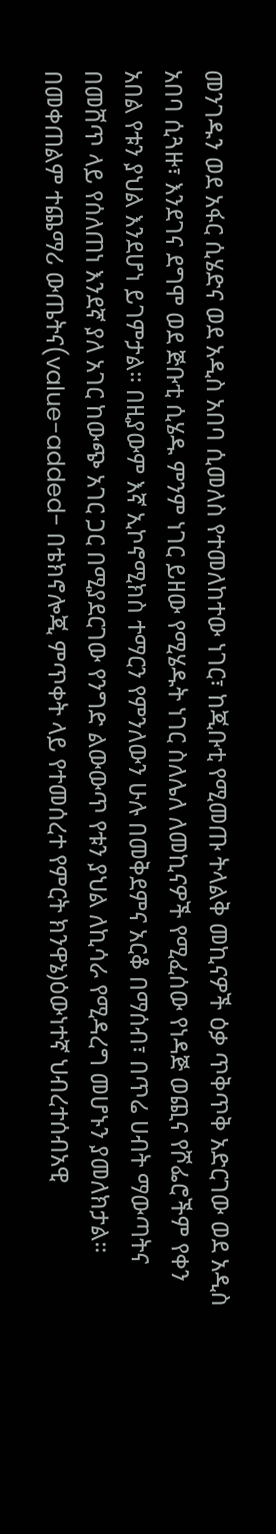መንገዱን ወደ አፋር ሲሄድና ወደ አዲስ አበባ ሲመለስ የተመለከተው ነገር፣ ከጂቡቲ የሚመጡ ትላልቅ መኪናዎች ዕቃ ጥቅጥቅ አድርገው ወደ አዲስ አበባ ሲጓዙ፣ እንደገና ደግሞ ወደ ጅቡቲ ሲሄዱ ምንም ነገር ይዘው የሚሄዱት ነገር ስለሌለ ለመኪናዎች የሚፈሰው የነዳጅ ወጪና የሾፌሮችም የቀን አበል የቱን ያህል እንደሆነ ይገምታል። በዚያውም እኛ ኢኮኖሚክስ ተማርን የምንለውን ሁሉ በመቅደምና አርቆ በማሰብ፣ በጥሬ ሀብት ማውጣትና በመሸጥ ላይ የሰለጠነ እንደኛ ያለ አገር ከውጭ አገር ጋር በሚያደርገው የንግድ ልውውጥ የቱን ያህል ለኪሳራ የሚዳረግ መሆኑን ያመለክታል። በመቀጠልም ተጨማሪ ውጤትና(value-added- በቴክኖሎጂ ምጥቀት ላይ የተመሰረተ የምርት ክንዋኔ)ዕውነተኛ ህብረተሰብአዊ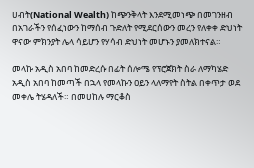ሀብት(National Wealth) ከጭንቅላት እንደሚመነጭ በመገንዘብ በአገራችን የሰፈነውን ከማሰብ ጉድለት የሚደርሰውን መረን የለቀቀ ድህነት ዋናው ምክንያት ሌላ ሳይሆን የሃሳብ ድህነት መሆኑን ያመለክተናል።

መላኩ አዲስ አበባ ከመድረሱ በፊት ሰሎሜ የፕሮጀክት ስራ ለማካሄድ አዲስ አበባ ከመጣች በኋላ የመላኩን ዐይን ላለማየት ስትል በቀጥታ ወደ መቀሌ ትሄዳለች። በመሀከሉ ማርቆስ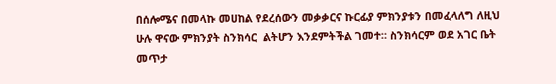በሰሎሜና በመላኩ መሀከል የደረሰውን መቃቃርና ኩርፊያ ምክንያቱን በመፈላለግ ለዚህ ሁሉ ዋናው ምክንያት ስንክሳር  ልትሆን እንደምትችል ገመተ። ስንክሳርም ወደ አገር ቤት መጥታ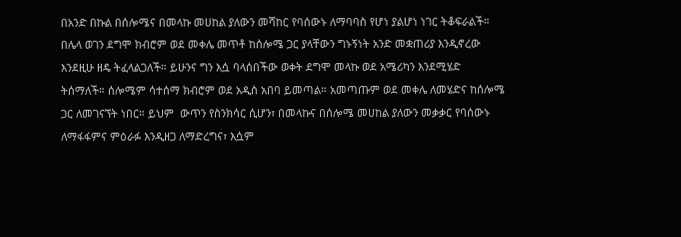በአንድ በኩል በሰሎሜና በመላኩ መሀከል ያለውን መሻከር የባሰውኑ ለማባባስ የሆነ ያልሆነ ነገር ትቆፍራልች። በሌላ ወገን ደግሞ ክብሮም ወደ መቀሌ መጥቶ ከሰሎሜ ጋር ያላቸውን ግኑኝነት አንድ መቋጠሪያ እንዲኖረው እንደዚሁ ዘዴ ትፈላልጋለች። ይሁንና ግን እሷ ባላሰበችው ወቀት ደግሞ መላኩ ወደ አሜሪካን እንደሚሄድ ትሰማለች። ሰሎሜም ሳተሰማ ክብሮም ወደ አዲስ አበባ ይመጣል። አመጣጡም ወደ መቀሌ ለመሄድና ከሰሎሜ ጋር ለመገናኘት ነበር። ይህም  ውጥን የስንክሳር ሲሆን፣ በመላኩና በሰሎሜ መሀከል ያለውን መቃቃር የባሰውኑ ለማፋፋምና ምዕራፉ እንዲዘጋ ለማድረግና፣ እሷም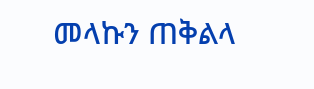መላኩን ጠቅልላ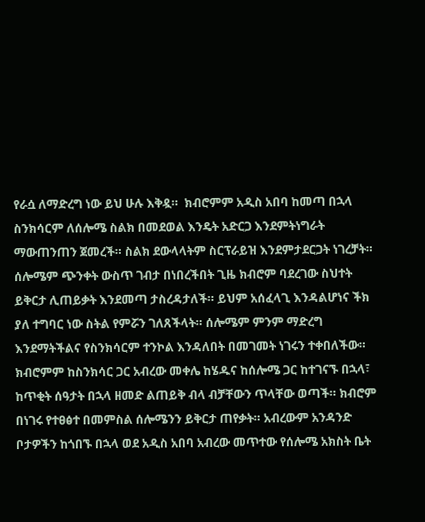የራሷ ለማድረግ ነው ይህ ሁሉ እቅዷ።  ክብሮምም አዲስ አበባ ከመጣ በኋላ ስንክሳርም ለሰሎሜ ስልክ በመደወል እንዴት አድርጋ እንደምትነግራት ማውጠንጠን ጀመረች። ስልክ ደውላላትም ስርፕራይዝ እንደምታደርጋት ነገረቻት። ሰሎሜም ጭንቀት ውስጥ ገብታ በነበረችበት ጊዜ ክብሮም ባደረገው ስህተት ይቅርታ ሊጠይቃት እንደመጣ ታስረዳታለች። ይህም አሰፈላጊ እንዳልሆነና ችክ ያለ ተግባር ነው ስትል የምሯን ገለጸችላት። ሰሎሜም ምንም ማድረግ እንደማትችልና የስንክሳርም ተንኮል እንዳለበት በመገመት ነገሩን ተቀበለችው። ክብሮምም ከስንክሳር ጋር አብረው መቀሌ ከሄዱና ከሰሎሜ ጋር ከተገናኙ በኋላ፣ ከጥቂት ሰዓታት በኋላ ዘመድ ልጠይቅ ብላ ብቻቸውን ጥላቸው ወጣች። ክብሮም በነገሩ የተፀፅተ በመምስል ሰሎሜንን ይቅርታ ጠየቃት። አብረውም አንዳንድ ቦታዎችን ከጎበኙ በኋላ ወደ አዲስ አበባ አብረው መጥተው የሰሎሜ አክስት ቤት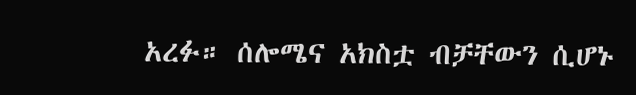አረፉ። ሰሎሜና አክስቷ ብቻቸውን ሲሆኑ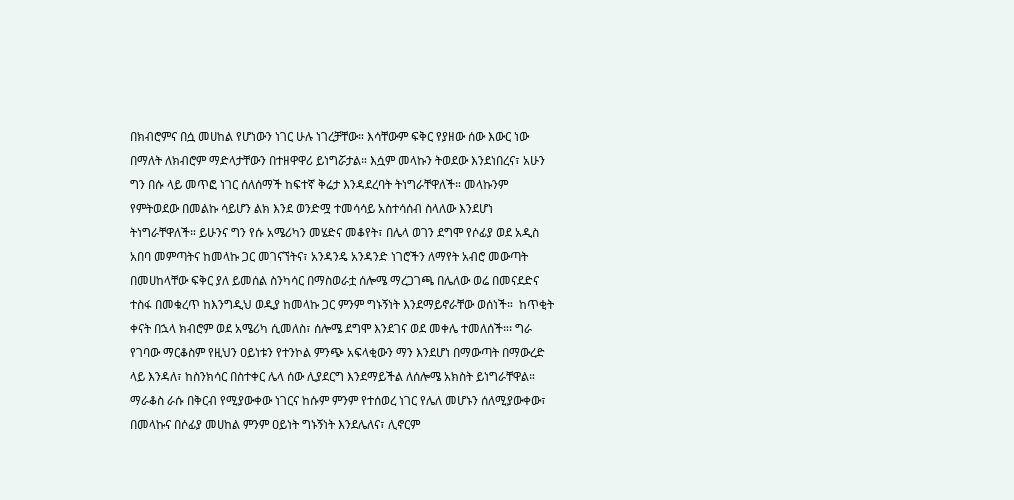በክብሮምና በሷ መሀከል የሆነውን ነገር ሁሉ ነገረቻቸው። እሳቸውም ፍቅር የያዘው ሰው እውር ነው በማለት ለክብሮም ማድላታቸውን በተዘዋዋሪ ይነግሯታል። እሷም መላኩን ትወደው እንደነበረና፣ አሁን ግን በሱ ላይ መጥፎ ነገር ሰለሰማች ከፍተኛ ቅሬታ እንዳደረባት ትነግራቸዋለች። መላኩንም የምትወደው በመልኩ ሳይሆን ልክ እንደ ወንድሟ ተመሳሳይ አስተሳሰብ ስላለው እንደሆነ ትነግራቸዋለች። ይሁንና ግን የሱ አሜሪካን መሄድና መቆየት፣ በሌላ ወገን ደግሞ የሶፊያ ወደ አዲስ አበባ መምጣትና ከመላኩ ጋር መገናኘትና፣ አንዳንዴ አንዳንድ ነገሮችን ለማየት አብሮ መውጣት በመሀከላቸው ፍቅር ያለ ይመሰል ስንካሳር በማስወራቷ ሰሎሜ ማረጋገጫ በሌለው ወሬ በመናደድና ተስፋ በመቁረጥ ከእንግዲህ ወዲያ ከመላኩ ጋር ምንም ግኑኝነት እንደማይኖራቸው ወሰነች።  ከጥቂት ቀናት በኋላ ክብሮም ወደ አሜሪካ ሲመለስ፣ ሰሎሜ ደግሞ እንደገና ወደ መቀሌ ተመለሰች።፡ ግራ የገባው ማርቆስም የዚህን ዐይነቱን የተንኮል ምንጭ አፍላቂውን ማን እንደሆነ በማውጣት በማውረድ ላይ እንዳለ፣ ከስንክሳር በስተቀር ሌላ ሰው ሊያደርግ እንደማይችል ለሰሎሜ አክስት ይነግራቸዋል። ማራቆስ ራሱ በቅርብ የሚያውቀው ነገርና ከሱም ምንም የተሰወረ ነገር የሌለ መሆኑን ሰለሚያውቀው፣ በመላኩና በሶፊያ መሀከል ምንም ዐይነት ግኑኝነት እንደሌለና፣ ሊኖርም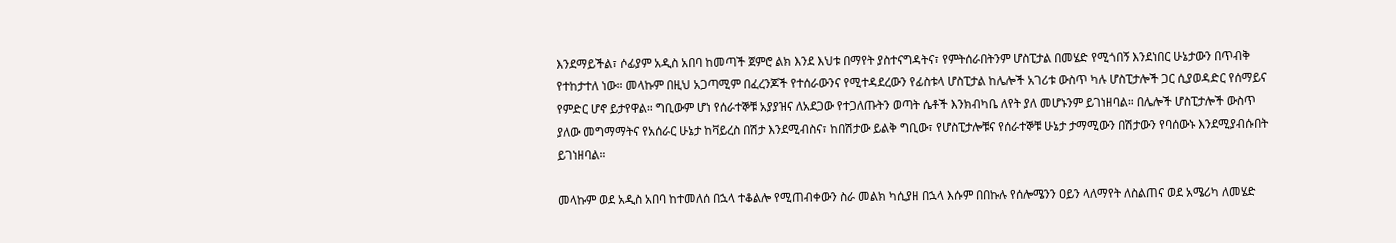እንደማይችል፣ ሶፊያም አዲስ አበባ ከመጣች ጀምሮ ልክ እንደ እህቱ በማየት ያስተናግዳትና፣ የምትሰራበትንም ሆስፒታል በመሄድ የሚጎበኝ እንደነበር ሁኔታውን በጥብቅ የተከታተለ ነው። መላኩም በዚህ አጋጣሚም በፈረንጆች የተሰራውንና የሚተዳደረውን የፊስቱላ ሆስፒታል ከሌሎች አገሪቱ ውስጥ ካሉ ሆስፒታሎች ጋር ሲያወዳድር የሰማይና የምድር ሆኖ ይታየዋል። ግቢውም ሆነ የሰራተኞቹ አያያዝና ለአደጋው የተጋለጡትን ወጣት ሴቶች እንክብካቤ ለየት ያለ መሆኑንም ይገነዘባል። በሌሎች ሆስፒታሎች ውስጥ ያለው መግማማትና የአሰራር ሁኔታ ከቫይረስ በሽታ እንደሚብስና፣ ከበሽታው ይልቅ ግቢው፣ የሆስፒታሎቹና የሰራተኞቹ ሁኔታ ታማሚውን በሽታውን የባሰውኑ እንደሚያብሱበት ይገነዘባል።

መላኩም ወደ አዲስ አበባ ከተመለሰ በኋላ ተቆልሎ የሚጠብቀውን ስራ መልክ ካሲያዘ በኋላ እሱም በበኩሉ የሰሎሜንን ዐይን ላለማየት ለስልጠና ወደ አሜሪካ ለመሄድ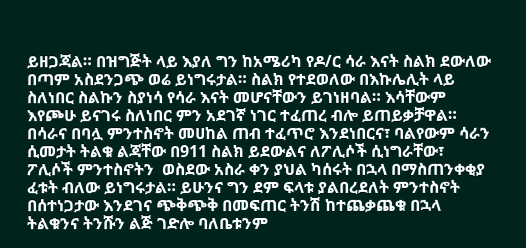ይዘጋጃል። በዝግጅት ላይ እያለ ግን ከአሜሪካ የዶ/ር ሳራ እናት ስልክ ደውለው በጣም አስደንጋጭ ወሬ ይነግሩታል። ስልክ የተደወለው በእኩሌሊት ላይ ስለነበር ስልኩን ስያነሳ የሳራ እናት መሆናቸውን ይገነዘባል። እሳቸውም እየጮሁ ይናገሩ ስለነበር ምን አደገኛ ነገር ተፈጠረ ብሎ ይጠይቃቻዋል። በሳራና በባሏ ምንተስኖት መሀከል ጠብ ተፈጥሮ እንደነበርና፣ ባልየውም ሳራን ሲመታት ትልቁ ልጃቸው በ911 ስልክ ይደውልና ለፖሊሶች ሲነግራቸው፣ ፖሊሶች ምንተስኖትን  ወስደው አስራ ቀን ያህል ካሰሩት በኋላ በማስጠንቀቂያ ፈቱት ብለው ይነግሩታል። ይሁንና ግን ደም ፍላቱ ያልበረደለት ምንተስኖት በሰተነጋታው እንደገና ጭቅጭቅ በመፍጠር ትንሽ ከተጨቃጨቁ በኋላ ትልቁንና ትንሹን ልጅ ገድሎ ባለቤቱንም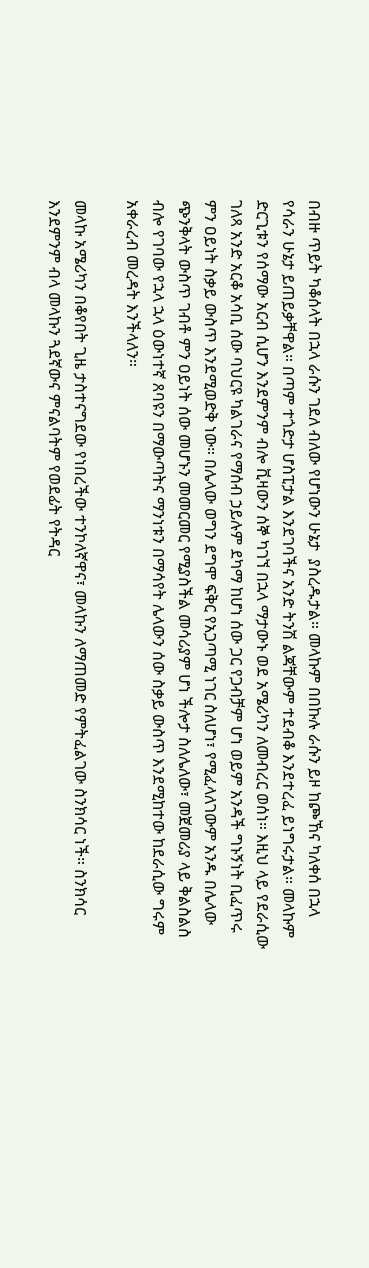በብዙ ጥይት ካቆሰላት በኋላ ራሱን ገደለ ብለው የሆነውን ሁኔታ  ያስረዱታል። መላኩም በበኩሉ ራሱን ይዞ ከጮኸና ካለቀሰ በኋላ  የሳራን ሁኔታ ይጠይቃቸዋል። በጣም ተጎድታ ሆስፒታል እንደገባችና አንድ ትንሽ ልጃቸውም ተደብቆ እንደተረፈ ይነግሩታል። መላኩም ድርጊቱን የሰማው አርብ ሲሆን እንደምንም ብሎ ቪዛውን ሰኞ ካገኘ በኋላ ማታውኑ ወደ አሜሪካን ለመብረር ወሰነ። እዚህ ላይ የደራሲው ገለጻ አንድ አርቆ አሳቢ ሰው ባህርዩ ካልገራና የማሰብ ኃይሉም ደካማ ከሆነ ሰው ጋር የጋብቻም ሆነ ወይም አንዳች ግኑኝነት ቢፈጥሩ ምን ዐይነት ስቃይ ውስጥ እንደሚወድቅ ነው። በሌላው ወግን ደግሞ ፍቅር የአጋጣሚ ነገር ስለሆነ፣ የሚፈላለገውም አንዱ በሌላው ጭንቅላት ውስጥ ገብቶ ምን ዐይነት ሰው መሆኑን መመርመር የሚያስችል መሳሪያም ሆነ ችሎታ ስለሌለው፣ መጀመሪያ ላይ ቅልስልስ ብሎ የገባው የኋላ ኋላ ዕውነተኛ ጸባዩን በማውጣትና ማንነቱን በማሳየት ሌላውን ሰው ስቃይ ውስጥ እንደሚከተው ከደራሲው ግሩም አቀራረብ መረዳት እንችላለን።

መላኩ አሜሪካን በቆየበት ጊዜ ታስተናግደው የነበረችው ተንኮለኛዋና፣ መላኩን ለማጠመድ የምትፈልገው ስንክሳር ነች። ስንክሳር እንደምንም ብላ መላኩን ጓደኛውና ምናልባትም የወደፊት የትዳር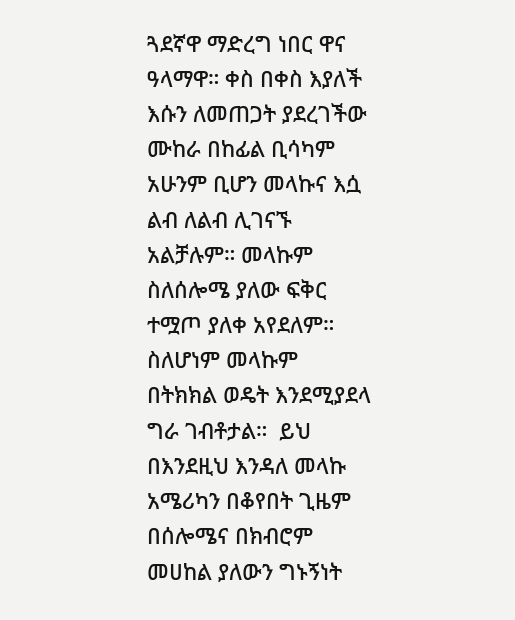ጓደኛዋ ማድረግ ነበር ዋና ዓላማዋ። ቀስ በቀስ እያለች እሱን ለመጠጋት ያደረገችው ሙከራ በከፊል ቢሳካም አሁንም ቢሆን መላኩና እሷ ልብ ለልብ ሊገናኙ አልቻሉም። መላኩም ስለሰሎሜ ያለው ፍቅር ተሟጦ ያለቀ አየደለም። ስለሆነም መላኩም በትክክል ወዴት እንደሚያደላ ግራ ገብቶታል።  ይህ በእንደዚህ እንዳለ መላኩ አሜሪካን በቆየበት ጊዜም በሰሎሜና በክብሮም መሀከል ያለውን ግኑኝነት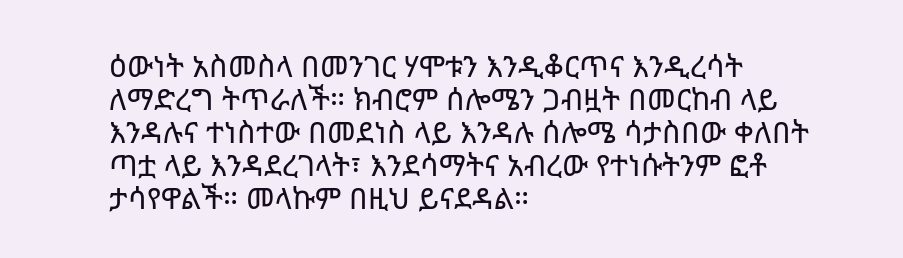ዕውነት አስመስላ በመንገር ሃሞቱን እንዲቆርጥና እንዲረሳት ለማድረግ ትጥራለች። ክብሮም ሰሎሜን ጋብዟት በመርከብ ላይ እንዳሉና ተነስተው በመደነስ ላይ እንዳሉ ሰሎሜ ሳታስበው ቀለበት ጣቷ ላይ እንዳደረገላት፣ እንደሳማትና አብረው የተነሱትንም ፎቶ ታሳየዋልች። መላኩም በዚህ ይናደዳል።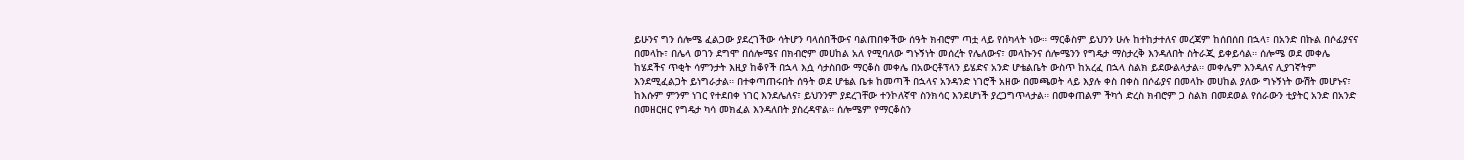ይሁንና ግን ሰሎሜ ፈልጋው ያደረገችው ሳትሆን ባላሰበችውና ባልጠበቀችው ሰዓት ክብሮም ጣቷ ላይ የሰካላት ነው። ማርቆስም ይህንን ሁሉ ከተከታተለና መረጃም ከሰበሰበ በኋላ፣ በአንድ በኩል በሶፊያናና በመላኩ፣ በሌላ ወገን ደግሞ በሰሎሜና በክብሮም መሀከል አለ የሚባለው ግኑኝነት መሰረት የሌለውና፣ መላኩንና ሰሎሜንን የግዴታ ማስታረቅ እንዳለበት ስትራጂ ይቀይሳል። ሰሎሜ ወደ መቀሌ ከሄደችና ጥቂት ሳምንታት እዚያ ከቆየች በኋላ እሷ ሳታስበው ማርቆስ መቀሌ በአውርቶፕላን ይሄድና አንድ ሆቴልቤት ውስጥ ከአረፈ በኋላ ስልክ ይደውልላታል። መቀሌም እንዳለና ሊያገኛትም እንደሚፈልጋት ይነግራታል። በተቀጣጠሩበት ሰዓት ወደ ሆቴል ቤቱ ከመጣች በኋላና አንዳንድ ነገሮች አዘው በመጫወት ላይ እያሉ ቀስ በቀስ በሶፊያና በመላኩ መሀከል ያለው ግኑኝነት ውሽት መሆኑና፣ ከእሱም ምንም ነገር የተደበቀ ነገር እንደሌለና፣ ይህንንም ያደረገቸው ተንኮለኛዋ ስንክሳር እንደሆነች ያረጋግጥላታል። በመቀጠልም ችካጎ ድረስ ክብሮም ጋ ስልክ በመደወል የሰራውን ቲያትር አንድ በአንድ በመዘርዘር የግዴታ ካሳ መክፈል እንዳለበት ያስረዳዋል። ሰሎሜም የማርቆስን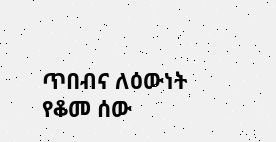ጥበብና ለዕውነት የቆመ ሰው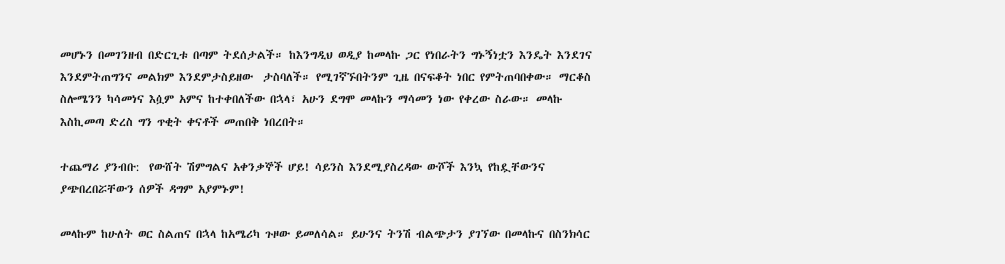መሆኑን በመገንዘብ በድርጊቱ በጣም ትደሰታልች። ከእንግዲህ ወዲያ ከመላኩ ጋር የነበራትን ግኑኝነቷን እንዴት እንደገና እንደምትጠግንና መልክም እንደምታስይዘው  ታስባለች። የሚገኛኙበትንም ጊዜ በናፍቆት ነበር የምትጠባበቀው። ማርቆስ ስሎሜንን ካሳመነና እሷም አምና ከተቀበለችው በኋላ፣ አሁን ደግሞ መላኩን ማሳመን ነው የቀረው ስራው። መላኩ እስኪመጣ ድረስ ግን ጥቂት ቀናቶች መጠበቅ ነበረበት።

ተጨማሪ ያንብቡ:  የውሸት ሽምግልና አቀንቃኞች ሆይ! ሳይንስ እንደሚያስረዳው ውሾች እንኳ የከዷቸውንና ያጭበረበሯቸውን ሰዎች ዳግም አያምኑም!

መላኩም ከሁለት ወር ስልጠና በኋላ ከአሜሪካ ጉዞው ይመለሳል። ይሁንና ትንሽ ብልጭታን ያገኘው በመላኩና በስንክሳር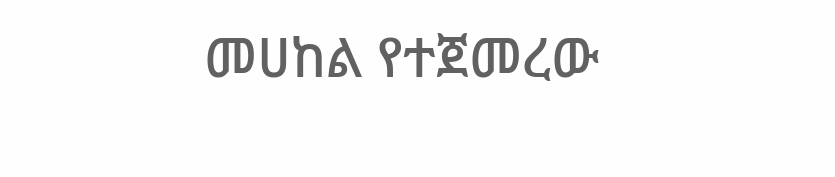መሀከል የተጀመረው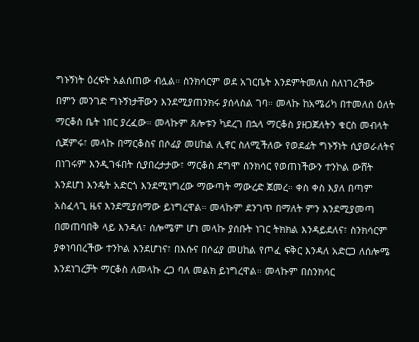ግኑኝነት ዕረፍት አልሰጠው ብሏል። ስንክሳርም ወደ አገርቤት እንደምትመለስ ስለነገረችው በምን መንገድ ግኑኝነታቸውን እንደሚያጠንክሩ ያሰላስል ገባ። መላኩ ከአሜሪካ በተመለሰ ዕለት ማርቆስ ቤት ነበር ያረፈው። መላኩም ጸሎቱን ካደረገ በኋላ ማርቆስ ያዘጋጀለትን ቁርስ መብላት ሲጀምሩ፣ መላኩ በማርቆስና በሶፊያ መሀከል ሊኖር ስለሚችለው የወደፊት ግኑኝነት ሲያወራለትና በነገሩም እንዲገፋበት ሲያበረታታው፣ ማርቆስ ደግሞ ስንክሳር የወጠነችውን ተንኮል ውሸት እንደሆነ እንዴት አድርጎ እንደሚነግረው ማውጣት ማውረድ ጀመረ። ቀስ ቀስ እያለ በጣም አስፈላጊ ዜና እንደሚያሰማው ይነግረዋል። መላኩም ደንገጥ በማለት ምን እንደሚያመጣ በመጠባበቅ ላይ እንዳለ፣ ሰሎሜም ሆነ መላኩ ያሰቡት ነገር ትክክል እንዳይደለና፣ ስንክሳርም ያቀነባበረችው ተንኮል እንደሆነና፣ በእሱና በሶፊያ መሀከል የጦፈ ፍቅር እንዳለ አድርጋ ለሰሎሜ እንደነገረቻት ማርቆስ ለመላኩ ረጋ ባለ መልክ ይነግረዋል። መላኩም በስንክሳር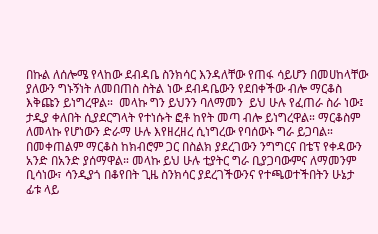በኩል ለሰሎሜ የላከው ደብዳቤ ስንክሳር እንዳለቸው የጠፋ ሳይሆን በመሀከላቸው ያለውን ግኑኝነት ለመበጠስ ስትል ነው ደብዳቤውን የደበቀችው ብሎ ማርቆስ እቅጩን ይነግረዋል።  መላኩ ግን ይህንን ባለማመን  ይህ ሁሉ የፈጠራ ስራ ነው፤ ታዲያ ቀለበት ሲያደርግላት የተነሱት ፎቶ ከየት መጣ ብሎ ይነግረዋል። ማርቆስም ለመላኩ የሆነውን ድራማ ሁሉ እየዘረዘረ ሲነግረው የባሰውኑ ግራ ይጋባል። በመቀጠልም ማርቆስ ከክብሮም ጋር በስልክ ያደረገውን ንግግርና በቴፕ የቀዳውን አንድ በአንድ ያሰማዋል። መላኩ ይህ ሁሉ ቲያትር ግራ ቢያጋባውምና ለማመንም ቢሳነው፣ ሳንዲያጎ በቆየበት ጊዜ ስንክሳር ያደረገችውንና የተጫወተችበትን ሁኔታ ፊቱ ላይ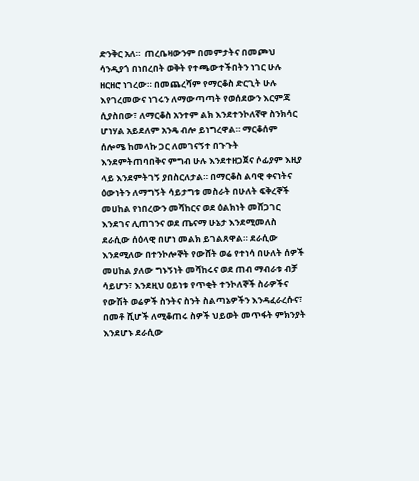ድንቅር አለ።  ጠረቤዛውንም በመምታትና በመጮህ ሳንዲያጎ በነበረበት ወቅት የተጫውተችበትን ነገር ሁሉ ዘርዘሮ ነገረው። በመጨረሻም የማርቆስ ድርጊት ሁሉ እየገረመውና ነገሩን ለማውጣጣት የወሰደውን እርምጃ ሲያስበው፣ ለማርቆስ አንተም ልክ እንደተንኮለኛዋ ስንክሳር ሆነሃል አይደለም አንዴ ብሎ ይነግረዋል። ማርቆሰም ሰሎሜ ከመላኩ ጋር ለመገናኝተ በጉጉት እንደምትጠባበቅና ምግብ ሁሉ እንደተዘጋጀና ሶፊያም እዚያ ላይ እንደምትገኝ ያበስርለታል። በማርቆስ ልባዊ ቀናነትና ዕውነትን ለማግኝት ሳይታግቱ መስራት በሁለት ፍቅረኞች መሀከል የነበረውን መሻከርና ወደ ዕልክነት መሸጋገር እንደገና ሊጠገንና ወደ ጤናማ ሁኔታ እንደሚመለስ ደራሲው ሰዕላዊ በሆነ መልክ ይገልጸዋል። ደራሲው እንደሚለው በተንኮሎኞት የውሸት ወሬ የተነሳ በሁለት ሰዎች መሀከል ያለው ግኑኝነት መሻከሩና ወደ ጠብ ማብራቱ ብቻ ሳይሆን፣ እንደዚህ ዐይነቱ የጥቂት ተንኮለኞች ስራዎችና የውሽት ወሬዎች ስንትና ስንት ስልጣኔዎችን እንዳፈራረሱና፣ በመቶ ሺሆች ለሚቆጠሩ ስዎች ህይወት መጥፋት ምክንያት እንደሆኑ ደራሲው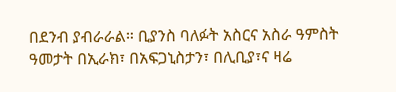በደንብ ያብራራል። ቢያንስ ባለፉት አስርና አስራ ዓምስት ዓመታት በኢራክ፣ በአፍጋኒስታን፣ በሊቢያ፣ና ዛሬ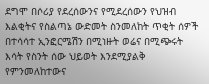ደግሞ በሶሪያ የደረሰውንና የሚደረሰውን የህዝብ እልቂትና የስልጣኔ ውድመት ስንመለከት ጥቂት ሰዎች በተሳሳተ ኢንፎርሜሽን በሚነዙት ወሬና በሚጭሩት እሳት የስንት ሰው ህይወት እንደሚያልቅ የምንመለከተውና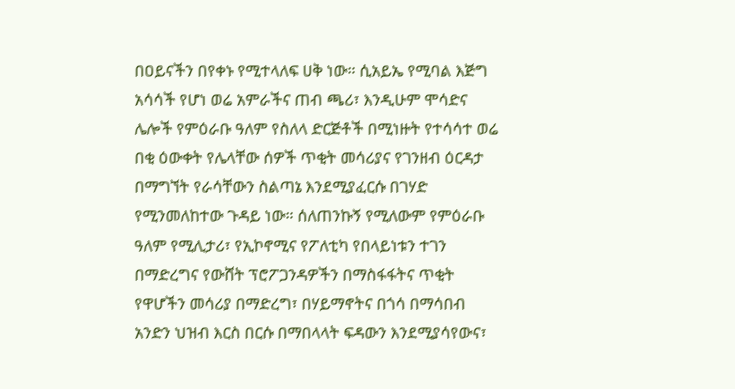በዐይናችን በየቀኑ የሚተላለፍ ሀቅ ነው። ሲአይኤ የሚባል እጅግ አሳሳች የሆነ ወሬ አምራችና ጠብ ጫሪ፣ እንዲሁም ሞሳድና ሌሎች የምዕራቡ ዓለም የስለላ ድርጅቶች በሚነዙት የተሳሳተ ወሬ በቂ ዕውቀት የሌላቸው ሰዎች ጥቂት መሳሪያና የገንዘብ ዕርዳታ በማግኘት የራሳቸውን ስልጣኔ እንደሚያፈርሱ በገሃድ የሚንመለከተው ጉዳይ ነው። ሰለጠንኩኝ የሚለውም የምዕራቡ ዓለም የሚሊታሪ፣ የኢኮኖሚና የፖለቲካ የበላይነቱን ተገን በማድረግና የውሸት ፕሮፖጋንዳዎችን በማስፋፋትና ጥቂት የዋሆችን መሳሪያ በማድረግ፣ በሃይማኖትና በጎሳ በማሳበብ አንድን ህዝብ እርስ በርሱ በማበላላት ፍዳውን እንደሚያሳየውና፣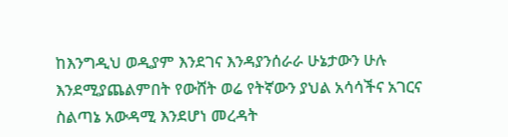ከእንግዲህ ወዲያም እንደገና እንዳያንሰራራ ሁኔታውን ሁሉ እንደሚያጨልምበት የውሸት ወሬ የትኛውን ያህል አሳሳችና አገርና ስልጣኔ አውዳሚ እንደሆነ መረዳት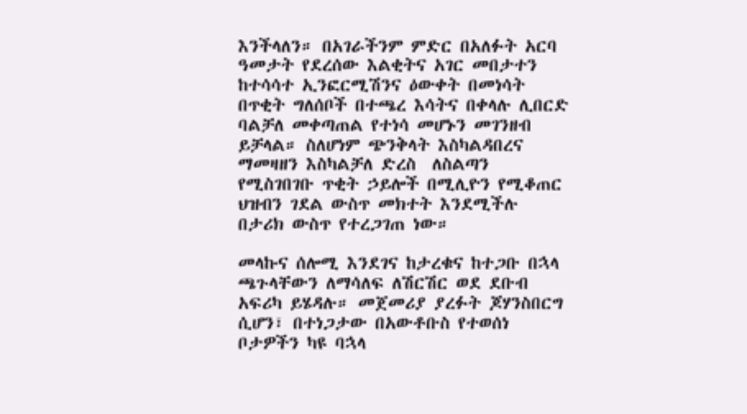እንችላለን። በአገራችንም ምድር በአለፉት አርባ ዓመታት የደረሰው እልቂትና አገር መበታተን ከተሳሳተ ኢንፎርሚሽንና ዕውቀት በመነሳት በጥቂት ግለሰቦች በተጫረ እሳትና በቀላሉ ሊበርድ ባልቻለ መቀጣጠል የተነሳ መሆኑን መገንዘብ ይቻላል። ስለሆነም ጭንቅላት እስካልዳበረና ማመዛዘን እስካልቻለ ድረስ  ለስልጣን የሚስገበገቡ ጥቂት ኃይሎች በሚሊዮን የሚቆጠር ህዝብን ገደል ውስጥ መክተት እንደሚችሉ በታሪክ ውስጥ የተረጋገጠ ነው።

መላኩና ሰሎሚ እንደገና ከታረቁና ከተጋቡ በኋላ ጫጉላቸውን ለማሳለፍ ለሽርሽር ወደ ደቡብ አፍሪካ ይሄዳሉ። መጀመሪያ ያረፉት ጆሃንስበርግ ሲሆን፣ በተነጋታው በአውቶቡስ የተወሰነ ቦታዎችን ካዩ ባኋላ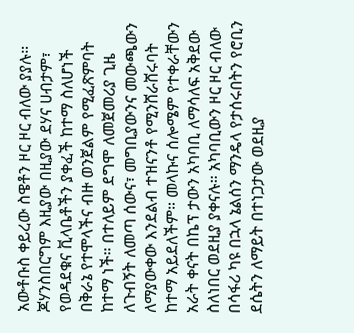አውቶቡስ ቀይረው ስዌቶን ዞር ዞር ብለው ያያሉ። ጆሃንስበርግም እዚያው በዚያው ደሃና ሀብታም፣ የወዳደቁና ቪላቤቶችን ያቀፈች ከተማ ስለሆነች በቅራኔ የተሞላችና ብዙ ወንጀልም የሚፈጽምባት ከተማ ነች። በተለይም ደግሞ ለመጀመሪያ ጊዜ ለጉብኝት ለመጣ ሰውና፣ መግቢያውንና መውጫውን ለማያውቀው እንደልብ ተዝናንቶ የሚንሸራሸሩባት ከተማ አይደለችም። መላኩና ሰሎሜም የተቀራቸውን አራት ቀናት በኬፕ ታውን አካባቢ ለማሳለፍ አቅደው ስለነበር ወደዚያ ያቀናሉ። አካባቢውን ዞር ዞር ብለው በሳፋሪ ካዩ በኋላ ኔልሰን ማንዴላ የታሰሩበትን የሮቢን ደሴትን ለማይት በተነጋታው ወደዚያ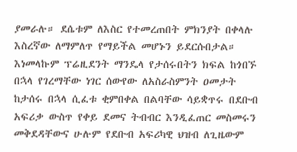ያመራሉ። ደሴቱም ለእስር የተመረጠበት ምክንያት በቀላሉ እስረኛው ለማምለጥ የማይችል መሆኑን ይደርሱበታል።  እነመላኩም ፕሬዚደንት ማንዴላ የታሰሩበትን ክፍል ከጎበኙ በኋላ የገረማቸው ነገር ሰውየው ለአስራስምንት ዐመታት ከታሰሩ በኋላ ሲፈቱ ቂምበቀል በልባቸው ሳይቋጥሩ በደቡብ አፍሪቃ ውስጥ የቀይ ደመና ትብብር እንዲፈጠር መስመሩን መቅደዳቸውና ሁሉም የደቡብ አፍሪካዊ ህዝብ ለጊዜውም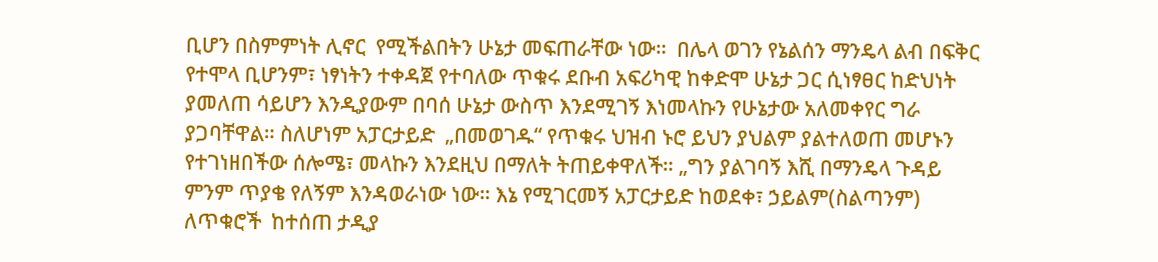ቢሆን በስምምነት ሊኖር  የሚችልበትን ሁኔታ መፍጠራቸው ነው።  በሌላ ወገን የኔልሰን ማንዴላ ልብ በፍቅር የተሞላ ቢሆንም፣ ነፃነትን ተቀዳጀ የተባለው ጥቁሩ ደቡብ አፍሪካዊ ከቀድሞ ሁኔታ ጋር ሲነፃፀር ከድህነት ያመለጠ ሳይሆን እንዲያውም በባሰ ሁኔታ ውስጥ እንደሚገኝ እነመላኩን የሁኔታው አለመቀየር ግራ ያጋባቸዋል። ስለሆነም አፓርታይድ  „በመወገዱ“ የጥቁሩ ህዝብ ኑሮ ይህን ያህልም ያልተለወጠ መሆኑን የተገነዘበችው ሰሎሜ፣ መላኩን እንደዚህ በማለት ትጠይቀዋለች። „ግን ያልገባኝ እሺ በማንዴላ ጉዳይ ምንም ጥያቄ የለኝም እንዳወራነው ነው። እኔ የሚገርመኝ አፓርታይድ ከወደቀ፣ ኃይልም(ስልጣንም) ለጥቁሮች  ከተሰጠ ታዲያ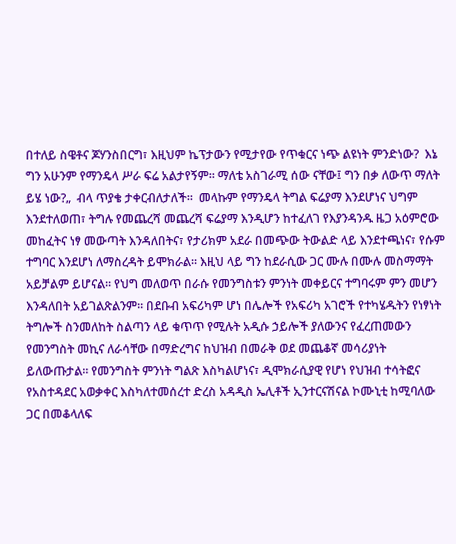በተለይ ስዌቶና ጆሃንስበርግ፣ እዚህም ኬፕታውን የሚታየው የጥቁርና ነጭ ልዩነት ምንድነው?  እኔ ግን አሁንም የማንዴላ ሥራ ፍሬ አልታየኝም። ማለቴ አስገራሚ ሰው ናቸው፤ ግን በቃ ለውጥ ማለት ይሄ ነው?„  ብላ ጥያቄ ታቀርብለታለች።  መላኩም የማንዴላ ትግል ፍሬያማ እንደሆነና ህግም እንደተለወጠ፣ ትግሉ የመጨረሻ መጨረሻ ፍሬያማ እንዲሆን ከተፈለገ የእያንዳንዱ ዜጋ አዕምሮው መከፈትና ነፃ መውጣት እንዳለበትና፣ የታሪክም አደራ በመጭው ትውልድ ላይ እንደተጫነና፣ የሱም ተግባር እንደሆነ ለማስረዳት ይሞክራል። እዚህ ላይ ግን ከደራሲው ጋር ሙሉ በሙሉ መስማማት አይቻልም ይሆናል። የህግ መለወጥ በራሱ የመንግስቱን ምንነት መቀይርና ተግባሩም ምን መሆን እንዳለበት አይገልጽልንም። በደቡብ አፍሪካም ሆነ በሌሎች የአፍሪካ አገሮች የተካሄዱትን የነፃነት ትግሎች ስንመለከት ስልጣን ላይ ቁጥጥ የሚሉት አዲሱ ኃይሎች ያለውንና የፈረጠመውን የመንግስት መኪና ለራሳቸው በማድረግና ከህዝብ በመራቅ ወደ መጨቆኛ መሳሪያነት ይለውጡታል። የመንግስት ምንነት ግልጽ እስካልሆነና፣ ዲሞክራሲያዊ የሆነ የህዝብ ተሳትፎና የአስተዳደር አወቃቀር እስካለተመሰረተ ድረስ አዳዲስ ኤሊቶች ኢንተርናሽናል ኮሙኒቲ ከሚባለው ጋር በመቆላለፍ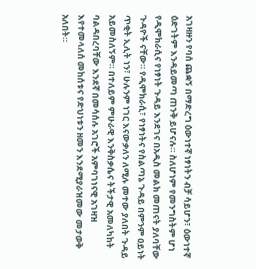አገዛዙን የባሰ ጨቋኝ በማድረግ ዕውነተኛ ነፃነትን ብቻ ሳይሆን፣ ዕውነተኛ ዕድገትም እንዳይመጣ ጠንቅ ይሆናሉ። ስለሆነም የመንግስትም ሆነ የዲሞክራሲና የነፃነት ጉዳይ እንደገና በአዲስ መልክ መጠናት ያለባቸው ጉዳዮች ናቸው። የዲሞክራሲ፣ የነፃነትና የስልጣኔ ጉዳይ በምንም ዐይነት ጥቂት ኢሊት ነን፣ ሁሉንም ነገር እናውቃለን ለሚሉ መተው ያለበት ጉዳይ አይመስለኝም። በተለይም ምሁራዊ እንቅስቃሴና ትችታዊ አመለካከት ባልዳበረባቸው እንደኛ በመሳሰሉ አገሮች አምባገነናዊ አገዛዝ እየተመላለሰ መከሰቱና የድህነቱን ዘመን እንደሚያራዝመው መታወቅ አለበት።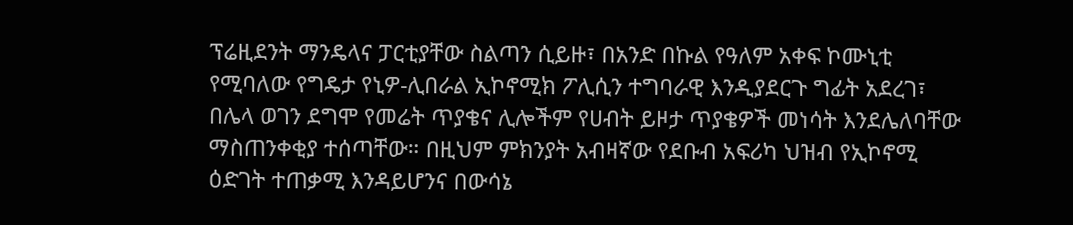ፕሬዚደንት ማንዴላና ፓርቲያቸው ስልጣን ሲይዙ፣ በአንድ በኩል የዓለም አቀፍ ኮሙኒቲ የሚባለው የግዴታ የኒዎ-ሊበራል ኢኮኖሚክ ፖሊሲን ተግባራዊ እንዲያደርጉ ግፊት አደረገ፣ በሌላ ወገን ደግሞ የመሬት ጥያቄና ሊሎችም የሀብት ይዞታ ጥያቄዎች መነሳት እንደሌለባቸው ማስጠንቀቂያ ተሰጣቸው። በዚህም ምክንያት አብዛኛው የደቡብ አፍሪካ ህዝብ የኢኮኖሚ ዕድገት ተጠቃሚ እንዳይሆንና በውሳኔ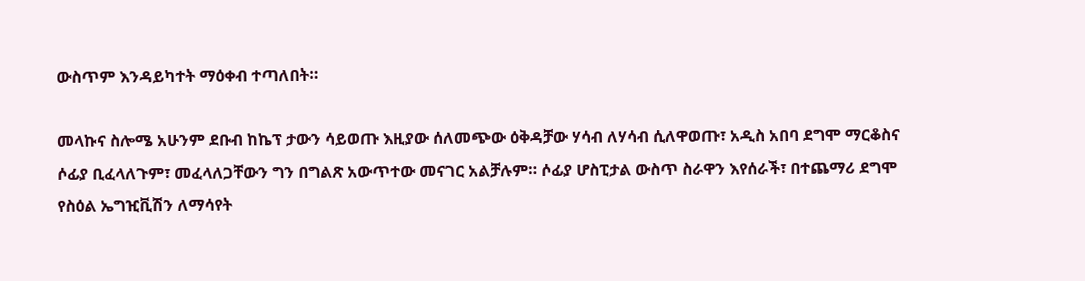ውስጥም እንዳይካተት ማዕቀብ ተጣለበት።

መላኩና ስሎሜ አሁንም ደቡብ ከኬፕ ታውን ሳይወጡ እዚያው ሰለመጭው ዕቅዳቻው ሃሳብ ለሃሳብ ሲለዋወጡ፣ አዲስ አበባ ደግሞ ማርቆስና ሶፊያ ቢፈላለጉም፣ መፈላለጋቸውን ግን በግልጽ አውጥተው መናገር አልቻሉም። ሶፊያ ሆስፒታል ውስጥ ስራዋን እየሰራች፣ በተጨማሪ ደግሞ የስዕል ኤግዢቪሽን ለማሳየት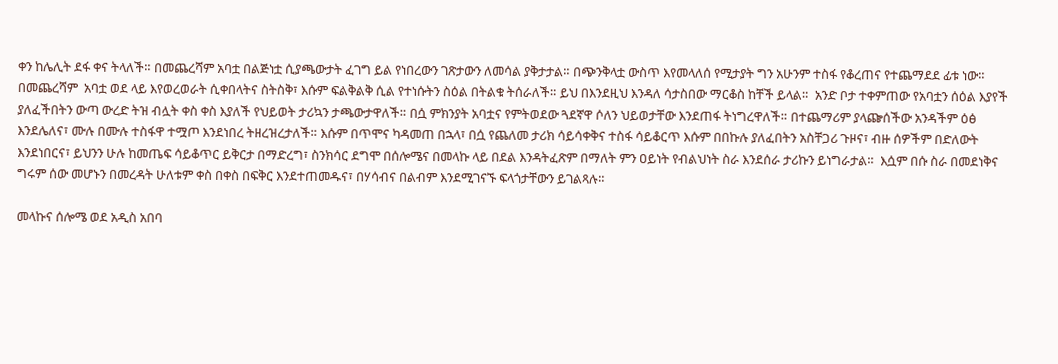ቀን ከሌሊት ደፋ ቀና ትላለች። በመጨረሻም አባቷ በልጅነቷ ሲያጫውታት ፈገግ ይል የነበረውን ገጽታውን ለመሳል ያቅታታል። በጭንቅላቷ ውስጥ እየመላለሰ የሚታያት ግን አሁንም ተስፋ የቆረጠና የተጨማደደ ፊቱ ነው። በመጨረሻም  አባቷ ወደ ላይ እየወረወራት ሲቀበላትና ስትስቅ፣ እሱም ፍልቅልቅ ሲል የተነሱትን ስዕል በትልቁ ትሰራለች። ይህ በእንደዚህ እንዳለ ሳታስበው ማርቆስ ከቸች ይላል።  አንድ ቦታ ተቀምጠው የአባቷን ሰዕል እያየች ያለፈችበትን ውጣ ውረድ ትዝ ብሏት ቀስ ቀስ እያለች የህይወት ታሪኳን ታጫውታዋለች። በሷ ምክንያት አባቷና የምትወደው ጓደኛዋ ሶለን ህይወታቸው እንደጠፋ ትነግረዋለች። በተጨማሪም ያላጬሰችው አንዳችም ዕፅ እንደሌለና፣ ሙሉ በሙሉ ተስፋዋ ተሟጦ እንደነበረ ትዘረዝረታለች። እሱም በጥሞና ካዳመጠ በኋላ፣ በሷ የጨለመ ታሪክ ሳይሳቀቅና ተስፋ ሳይቆርጥ እሱም በበኩሉ ያለፈበትን አስቸጋሪ ጉዞና፣ ብዙ ሰዎችም በድለውት እንደነበርና፣ ይህንን ሁሉ ከመጤፍ ሳይቆጥር ይቅርታ በማድረግ፣ ስንክሳር ደግሞ በሰሎሜና በመላኩ ላይ በደል እንዳትፈጽም በማለት ምን ዐይነት የብልህነት ስራ እንደሰራ ታሪኩን ይነግራታል።  እሷም በሱ ስራ በመደነቅና ግሩም ሰው መሆኑን በመረዳት ሁለቱም ቀስ በቀስ በፍቅር እንደተጠመዱና፣ በሃሳብና በልብም እንደሚገናኙ ፍላጎታቸውን ይገልጻሉ።

መላኩና ሰሎሜ ወደ አዲስ አበባ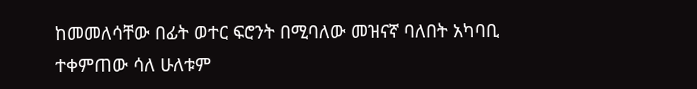ከመመለሳቸው በፊት ወተር ፍሮንት በሚባለው መዝናኛ ባለበት አካባቢ ተቀምጠው ሳለ ሁለቱም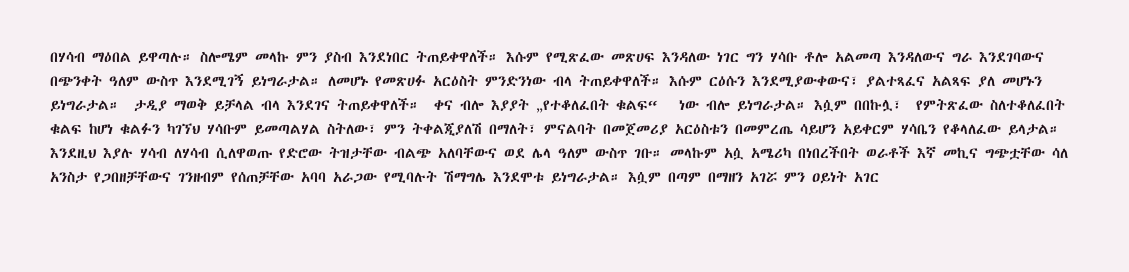በሃሳብ ማዕበል ይዋጣሉ። ስሎሜም መላኩ ምን ያስብ እንደነበር ትጠይቀዋለች። እሱም የሚጽፈው መጽሀፍ እንዳለው ነገር ግን ሃሳቡ ቶሎ አልመጣ እንዳለውና ግራ እንደገባውና በጭንቀት ዓለም ውስጥ እንደሚገኝ ይነግራታል። ለመሆኑ የመጽሀፉ አርዕስት ምንድንነው ብላ ትጠይቀዋለች። እሱም ርዕሱን እንደሚያውቀውና፣ ያልተጻፈና አልጻፍ ያለ መሆኑን ይነግራታል።  ታዲያ ማወቅ ይቻላል ብላ እንደገና ትጠይቀዋለች።  ቀና ብሎ እያያት „የተቆለፈበት ቁልፍ“   ነው ብሎ ይነግራታል። እሷም በበኩሏ፣  የምትጽፈው ስለተቆለፈበት ቁልፍ ከሆነ ቁልፉን ካገኘህ ሃሳቡም ይመጣልሃል ስትለው፣ ምን ትቀልጂያለሽ በማለት፣ ምናልባት በመጀመሪያ አርዕስቱን በመምረጤ ሳይሆን አይቀርም ሃሳቤን የቆላለፈው ይላታል። እንደዚህ እያሉ ሃሳብ ለሃሳብ ሲለዋወጡ የድሮው ትዝታቸው ብልጭ አለባቸውና ወደ ሌላ ዓለም ውስጥ ገቡ። መላኩም አሷ አሜሪካ በነበረችበት ወራቶች እኛ መኪና ግጭቷቸው ሳለ አንስታ የጋበዘቻቸውና ገንዘብም የሰጠቻቸው አባባ አራጋው የሚባሉት ሽማግሌ እንደሞቱ ይነግራታል። እሷም በጣም በማዘን አገሯ ምን ዐይነት አገር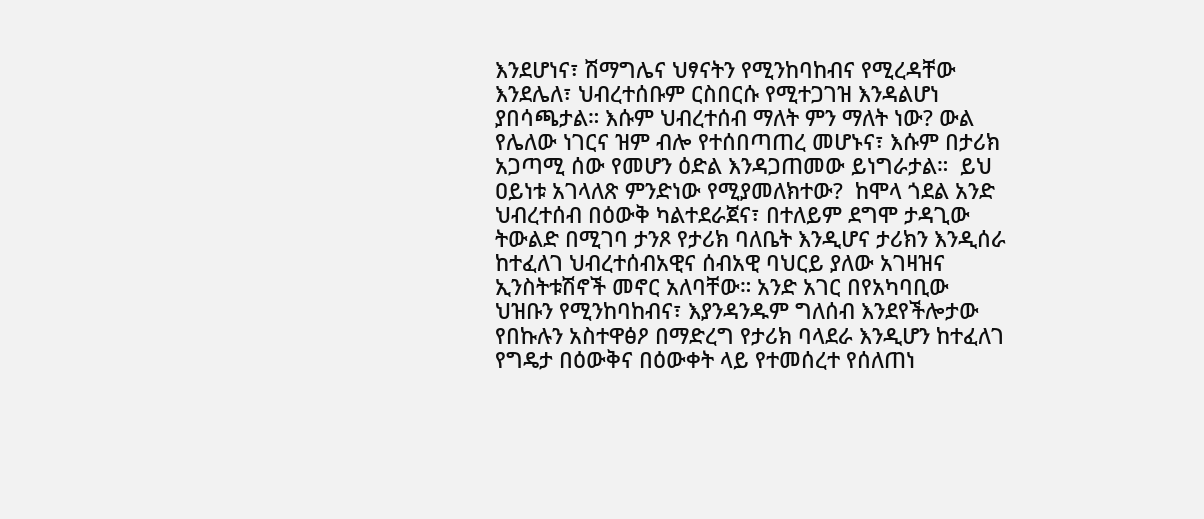እንደሆነና፣ ሽማግሌና ህፃናትን የሚንከባከብና የሚረዳቸው እንደሌለ፣ ህብረተሰቡም ርስበርሱ የሚተጋገዝ እንዳልሆነ ያበሳጫታል። እሱም ህብረተሰብ ማለት ምን ማለት ነው? ውል የሌለው ነገርና ዝም ብሎ የተሰበጣጠረ መሆኑና፣ እሱም በታሪክ አጋጣሚ ሰው የመሆን ዕድል እንዳጋጠመው ይነግራታል።  ይህ ዐይነቱ አገላለጽ ምንድነው የሚያመለክተው?  ከሞላ ጎደል አንድ ህብረተሰብ በዕውቅ ካልተደራጀና፣ በተለይም ደግሞ ታዳጊው ትውልድ በሚገባ ታንጾ የታሪክ ባለቤት እንዲሆና ታሪክን እንዲሰራ ከተፈለገ ህብረተሰብአዊና ሰብአዊ ባህርይ ያለው አገዛዝና ኢንስትቱሽኖች መኖር አለባቸው። አንድ አገር በየአካባቢው ህዝቡን የሚንከባከብና፣ እያንዳንዱም ግለሰብ እንደየችሎታው የበኩሉን አስተዋፅዖ በማድረግ የታሪክ ባላደራ እንዲሆን ከተፈለገ የግዴታ በዕውቅና በዕውቀት ላይ የተመሰረተ የሰለጠነ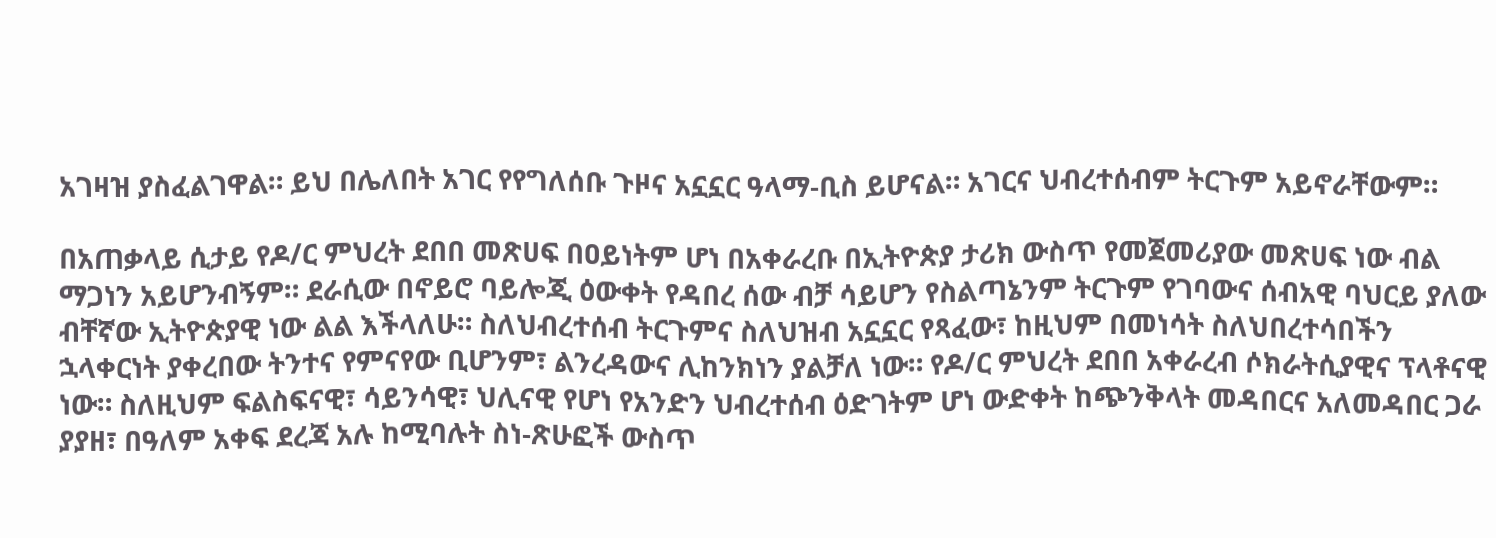አገዛዝ ያስፈልገዋል። ይህ በሌለበት አገር የየግለሰቡ ጉዞና አኗኗር ዓላማ-ቢስ ይሆናል። አገርና ህብረተሰብም ትርጉም አይኖራቸውም።

በአጠቃላይ ሲታይ የዶ/ር ምህረት ደበበ መጽሀፍ በዐይነትም ሆነ በአቀራረቡ በኢትዮጵያ ታሪክ ውስጥ የመጀመሪያው መጽሀፍ ነው ብል ማጋነን አይሆንብኝም። ደራሲው በኖይሮ ባይሎጂ ዕውቀት የዳበረ ሰው ብቻ ሳይሆን የስልጣኔንም ትርጉም የገባውና ሰብአዊ ባህርይ ያለው ብቸኛው ኢትዮጵያዊ ነው ልል እችላለሁ። ስለህብረተሰብ ትርጉምና ስለህዝብ አኗኗር የጻፈው፣ ከዚህም በመነሳት ስለህበረተሳበችን ኋላቀርነት ያቀረበው ትንተና የምናየው ቢሆንም፣ ልንረዳውና ሊከንክነን ያልቻለ ነው። የዶ/ር ምህረት ደበበ አቀራረብ ሶክራትሲያዊና ፕላቶናዊ ነው። ስለዚህም ፍልስፍናዊ፣ ሳይንሳዊ፣ ህሊናዊ የሆነ የአንድን ህብረተሰብ ዕድገትም ሆነ ውድቀት ከጭንቅላት መዳበርና አለመዳበር ጋራ ያያዘ፣ በዓለም አቀፍ ደረጃ አሉ ከሚባሉት ስነ-ጽሁፎች ውስጥ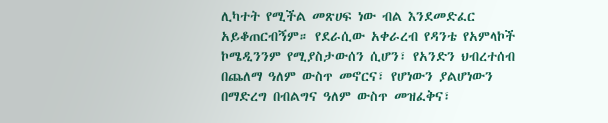ሊካተት የሚችል መጽሀፍ ነው ብል እንደመድፈር አይቆጠርብኝም። የደራሲው አቀራረብ የዳንቴ የአምላኮች ኮሜዲንንም የሚያስታውሰን ሲሆን፣ የአንድን ህብረተሰብ በጨለማ ዓለም ውስጥ መኖርና፣ የሆነውን ያልሆነውን በማድረግ በብልግና ዓለም ውስጥ መዝፈቅና፣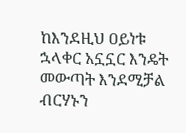ከእንደዚህ ዐይነቱ ኋላቀር አኗኗር እንዴት መውጣት እንደሚቻል ብርሃኑን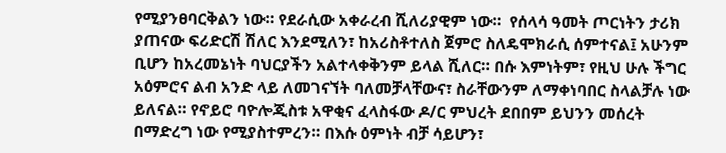የሚያንፀባርቅልን ነው። የደራሲው አቀራረብ ሺለሪያዊም ነው።  የሰላሳ ዓመት ጦርነትን ታሪክ ያጠናው ፍሪድርሽ ሽለር እንደሚለን፣ ከአሪስቶተለስ ጀምሮ ስለዴሞክራሲ ሰምተናል፤ አሁንም ቢሆን ከአረመኔነት ባህርያችን አልተላቀቅንም ይላል ሺለር። በሱ እምነትም፣ የዚህ ሁሉ ችግር አዕምሮና ልብ አንድ ላይ ለመገናኘት ባለመቻላቸውና፣ ስራቸውንም ለማቀነባበር ስላልቻሉ ነው ይለናል። የኖይሮ ባዮሎጂስቱ አዋቂና ፈላስፋው ዶ/ር ምህረት ደበበም ይህንን መሰረት በማድረግ ነው የሚያስተምረን። በእሱ ዕምነት ብቻ ሳይሆን፣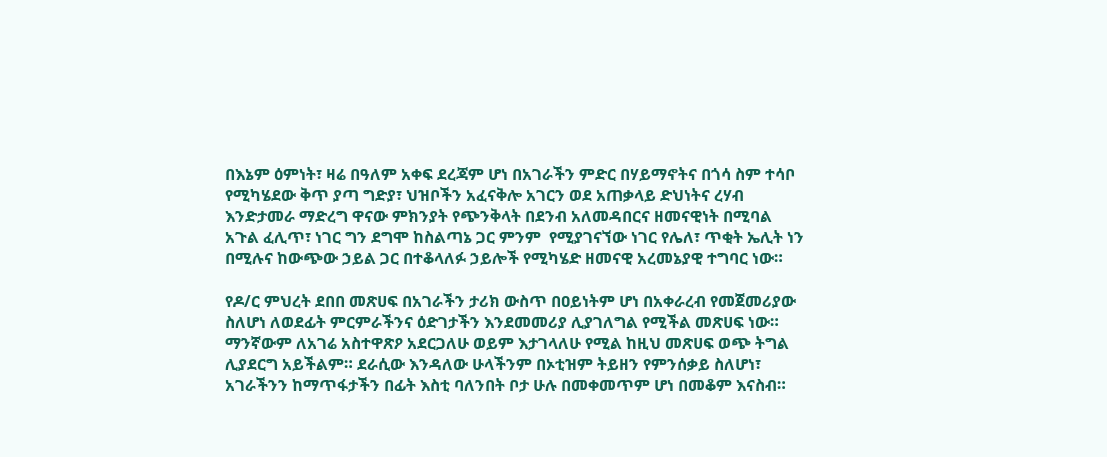በእኔም ዕምነት፣ ዛሬ በዓለም አቀፍ ደረጃም ሆነ በአገራችን ምድር በሃይማኖትና በጎሳ ስም ተሳቦ የሚካሄደው ቅጥ ያጣ ግድያ፣ ህዝቦችን አፈናቅሎ አገርን ወደ አጠቃላይ ድህነትና ረሃብ እንድታመራ ማድረግ ዋናው ምክንያት የጭንቅላት በደንብ አለመዳበርና ዘመናዊነት በሚባል አጉል ፈሊጥ፣ ነገር ግን ደግሞ ከስልጣኔ ጋር ምንም  የሚያገናኘው ነገር የሌለ፣ ጥቂት ኤሊት ነን በሚሉና ከውጭው ኃይል ጋር በተቆላለፉ ኃይሎች የሚካሄድ ዘመናዊ አረመኔያዊ ተግባር ነው።

የዶ/ር ምህረት ደበበ መጽሀፍ በአገራችን ታሪክ ውስጥ በዐይነትም ሆነ በአቀራረብ የመጀመሪያው ስለሆነ ለወደፊት ምርምራችንና ዕድገታችን እንደመመሪያ ሊያገለግል የሚችል መጽሀፍ ነው። ማንኛውም ለአገሬ አስተዋጽዖ አደርጋለሁ ወይም እታገላለሁ የሚል ከዚህ መጽሀፍ ወጭ ትግል ሊያደርግ አይችልም። ደራሲው እንዳለው ሁላችንም በኦቲዝም ትይዘን የምንሰቃይ ስለሆነ፣ አገራችንን ከማጥፋታችን በፊት እስቲ ባለንበት ቦታ ሁሉ በመቀመጥም ሆነ በመቆም እናስብ።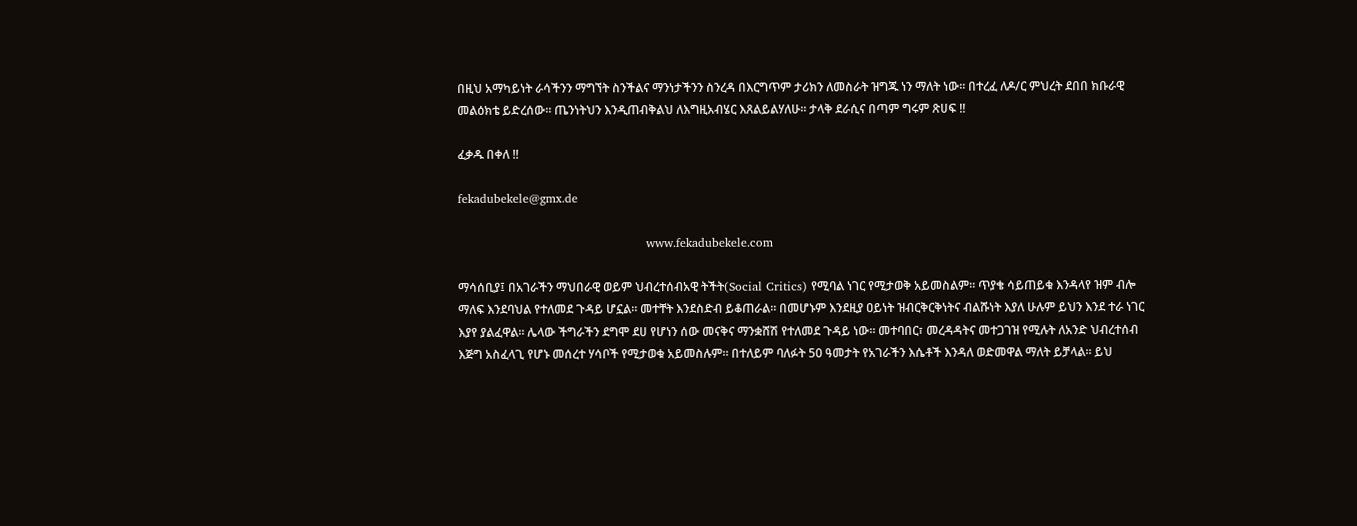በዚህ አማካይነት ራሳችንን ማግኘት ስንችልና ማንነታችንን ስንረዳ በእርግጥም ታሪክን ለመስራት ዝግጁ ነን ማለት ነው። በተረፈ ለዶ/ር ምህረት ደበበ ክቡራዊ መልዕክቴ ይድረሰው። ጤንነትህን እንዲጠብቅልህ ለእግዚአብሄር እጸልይልሃለሁ። ታላቅ ደራሲና በጣም ግሩም ጽሀፍ !!

ፈቃዱ በቀለ !!

fekadubekele@gmx.de

                                               www.fekadubekele.com

ማሳሰቢያ፤ በአገራችን ማህበራዊ ወይም ህብረተሰብአዊ ትችት(Social Critics) የሚባል ነገር የሚታወቅ አይመስልም። ጥያቄ ሳይጠይቁ እንዳላየ ዝም ብሎ ማለፍ እንደባህል የተለመደ ጉዳይ ሆኗል። መተቸት እንደስድብ ይቆጠራል። በመሆኑም እንደዚያ ዐይነት ዝብርቅርቅነትና ብልሹነት እያለ ሁሉም ይህን እንደ ተራ ነገር እያየ ያልፈዋል። ሌላው ችግራችን ደግሞ ደሀ የሆነን ሰው መናቅና ማንቋሸሽ የተለመደ ጉዳይ ነው። መተባበር፣ መረዳዳትና መተጋገዝ የሚሉት ለአንድ ህብረተሰብ እጅግ አስፈላጊ የሆኑ መሰረተ ሃሳቦች የሚታወቁ አይመስሉም። በተለይም ባለፉት 50 ዓመታት የአገራችን እሴቶች እንዳለ ወድመዋል ማለት ይቻላል። ይህ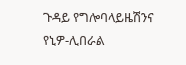ጉዳይ የግሎባላይዜሽንና የኒዎ-ሊበራል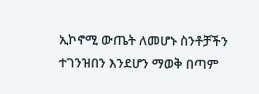ኢኮኖሚ ውጤት ለመሆኑ ስንቶቻችን ተገንዝበን እንደሆን ማወቅ በጣም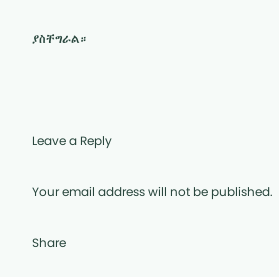ያስቸግራል።



Leave a Reply

Your email address will not be published.

Share